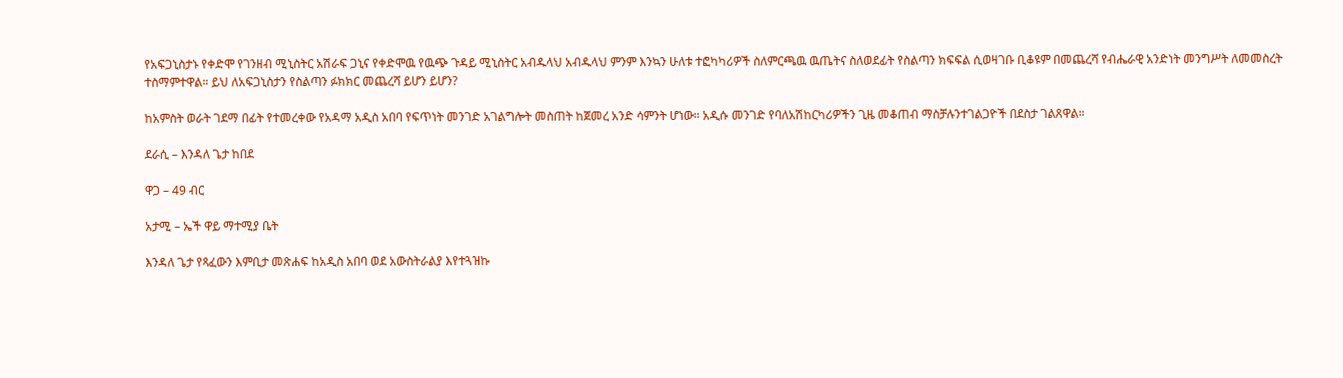የአፍጋኒስታኑ የቀድሞ የገንዘብ ሚኒስትር አሽራፍ ጋኒና የቀድሞዉ የዉጭ ጉዳይ ሚኒስትር አብዱላህ አብዱላህ ምንም እንኳን ሁለቱ ተፎካካሪዎች ስለምርጫዉ ዉጤትና ስለወደፊት የስልጣን ክፍፍል ሲወዛገቡ ቢቆዩም በመጨረሻ የብሔራዊ አንድነት መንግሥት ለመመስረት ተስማምተዋል። ይህ ለአፍጋኒስታን የስልጣን ፉክክር መጨረሻ ይሆን ይሆን?

ከአምስት ወራት ገደማ በፊት የተመረቀው የአዳማ አዲስ አበባ የፍጥነት መንገድ አገልግሎት መስጠት ከጀመረ አንድ ሳምንት ሆነው። አዲሱ መንገድ የባለአሽከርካሪዎችን ጊዜ መቆጠብ ማስቻሉንተገልጋዮች በደስታ ገልጸዋል።

ደራሲ – እንዳለ ጌታ ከበደ

ዋጋ – 49 ብር

አታሚ – ኤች ዋይ ማተሚያ ቤት

እንዳለ ጌታ የጻፈውን እምቢታ መጽሐፍ ከአዲስ አበባ ወደ አውስትራልያ እየተጓዝኩ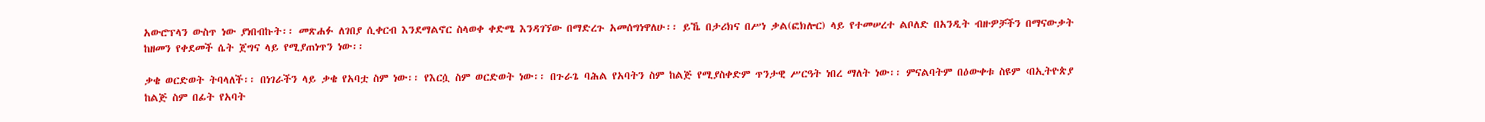አውሮፕላን ውስጥ ነው ያነበብኩት፡፡ መጽሐፉ ለገበያ ሲቀርብ እንደማልኖር ስላወቀ ቀድሜ እንዳገኘው በማድረጉ አመሰግነዋለሁ፡፡ ይኼ በታሪክና በሥነ ቃል(ፎክሎር) ላይ የተመሠረተ ልቦለድ በአንዲት ብዙዎቻችን በማናውቃት ከዘመን የቀደመች ሴት ጀግና ላይ የሚያጠነጥን ነው፡፡

ቃቄ ወርድወት ትባላለች፡፡ በነገራችን ላይ ቃቄ የአባቷ ስም ነው፡፡ የእርሷ ስም ወርድወት ነው፡፡ በጉራጌ ባሕል የአባትን ስም ከልጅ የሚያስቀድም ጥንታዊ ሥርዓት ነበረ ማለት ነው፡፡ ምናልባትም በዕውቀቱ ስዩም ‹በኢትዮጵያ ከልጅ ስም በፊት የአባት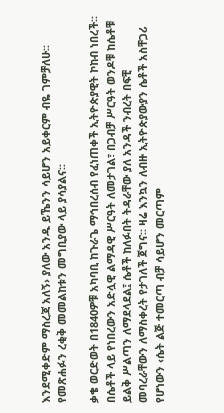እንደሚቀድም ማስረጃ አለኝ› ያለው አንዱ ይኼንን ሳይሆን አይቀርም ብዬ ገምቻለሁ፡፡ የመጽሐፉን ረቂቅ መመልከቱን መግቢያው ላይ ያሳያልና፡፡

ቃቄ ወርድወት በ1840ዎቹ አካባቢ ከጉራጌ ማኅበረሰብ የፈነጠቀች ኢትዮጵያዊት ኮከብ ነበረች፡፡ በሴቶች ላይ የነበረውን አድሏዊ ልማዳዊ ሥርዓት ለመታገል፣ በጋብቻ ሥርዓት ወንዶቹ ከሴቶቹ ይልቅ ሥልጣን ለማደላደል፤ ሴቶች ከለፉበት ትዳራቸው ያለ አንዳች ንብረት በፍቺ መባረራቸውን ለማስቀረት የታገለች ጀግና፡፡ ዛሬ እንኳን ለብዙ ኢትዮጵያውያን ሴቶች አስቸጋሪ የሆነውን ‹ሴት ልጅ ተመርጣ ብቻ ሳይሆን መርጣም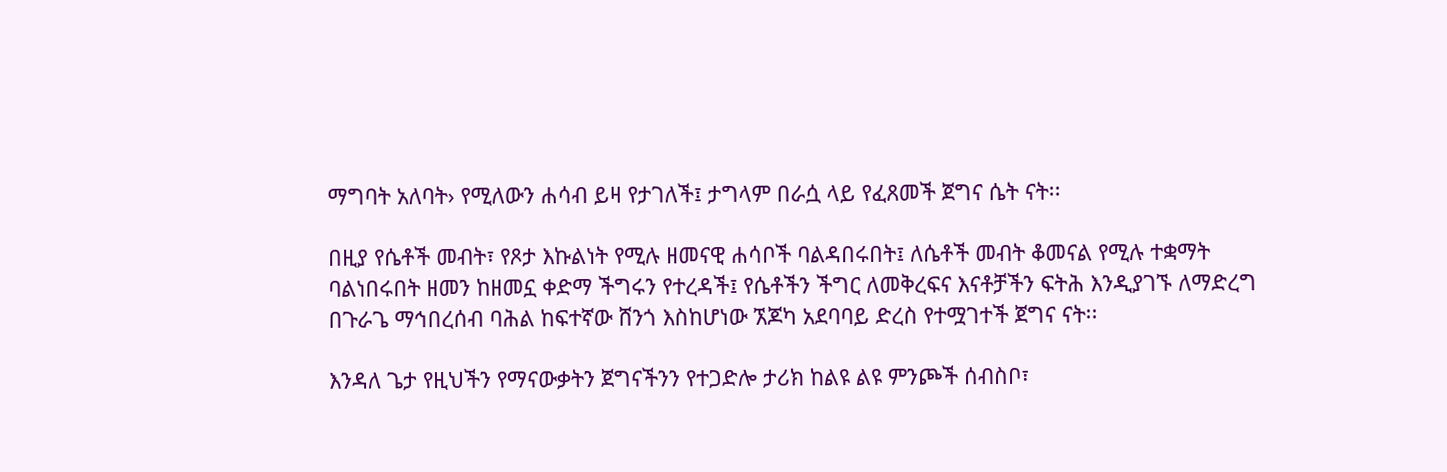ማግባት አለባት› የሚለውን ሐሳብ ይዛ የታገለች፤ ታግላም በራሷ ላይ የፈጸመች ጀግና ሴት ናት፡፡

በዚያ የሴቶች መብት፣ የጾታ እኩልነት የሚሉ ዘመናዊ ሐሳቦች ባልዳበሩበት፤ ለሴቶች መብት ቆመናል የሚሉ ተቋማት ባልነበሩበት ዘመን ከዘመኗ ቀድማ ችግሩን የተረዳች፤ የሴቶችን ችግር ለመቅረፍና እናቶቻችን ፍትሕ እንዲያገኙ ለማድረግ በጉራጌ ማኅበረሰብ ባሕል ከፍተኛው ሸንጎ እስከሆነው ኧጆካ አደባባይ ድረስ የተሟገተች ጀግና ናት፡፡

እንዳለ ጌታ የዚህችን የማናውቃትን ጀግናችንን የተጋድሎ ታሪክ ከልዩ ልዩ ምንጮች ሰብስቦ፣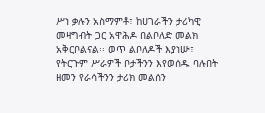ሥነ ቃሉን አስማምቶ፣ ከሀገራችን ታሪካዊ መዛግብት ጋር አዋሕዶ በልቦለድ መልክ አቅርቦልናል፡፡ ወጥ ልቦለዶች እያነሡ፣ የትርጉም ሥራዎች ቦታችንን እየወሰዱ ባሉበት ዘመን የራሳችንን ታሪክ መልሰን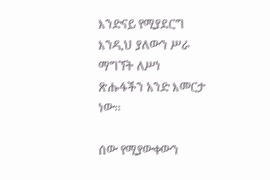እንድናይ የሚያደርግ እንዲህ ያለውን ሥራ ማግኘት ለሥነ ጽሑፋችን አንድ እመርታ ነው፡፡

ሰው የሚያውቀውን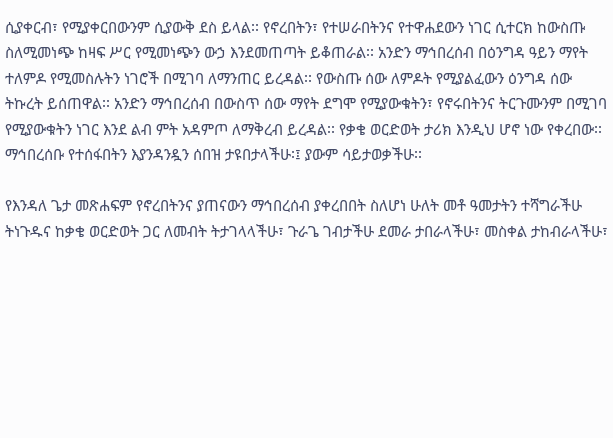ሲያቀርብ፣ የሚያቀርበውንም ሲያውቅ ደስ ይላል፡፡ የኖረበትን፣ የተሠራበትንና የተዋሐደውን ነገር ሲተርክ ከውስጡ ስለሚመነጭ ከዛፍ ሥር የሚመነጭን ውኃ እንደመጠጣት ይቆጠራል፡፡ አንድን ማኅበረሰብ በዕንግዳ ዓይን ማየት ተለምዶ የሚመስሉትን ነገሮች በሚገባ ለማንጠር ይረዳል፡፡ የውስጡ ሰው ለምዶት የሚያልፈውን ዕንግዳ ሰው ትኩረት ይሰጠዋል፡፡ አንድን ማኅበረሰብ በውስጥ ሰው ማየት ደግሞ የሚያውቁትን፣ የኖሩበትንና ትርጉሙንም በሚገባ የሚያውቁትን ነገር እንደ ልብ ምት አዳምጦ ለማቅረብ ይረዳል፡፡ የቃቄ ወርድወት ታሪክ እንዲህ ሆኖ ነው የቀረበው፡፡ ማኅበረሰቡ የተሰፋበትን እያንዳንዷን ሰበዝ ታዩበታላችሁ፡፤ ያውም ሳይታወቃችሁ፡፡

የእንዳለ ጌታ መጽሐፍም የኖረበትንና ያጠናውን ማኅበረሰብ ያቀረበበት ስለሆነ ሁለት መቶ ዓመታትን ተሻግራችሁ ትነጉዱና ከቃቄ ወርድወት ጋር ለመብት ትታገላላችሁ፣ ጉራጌ ገብታችሁ ደመራ ታበራላችሁ፣ መስቀል ታከብራላችሁ፣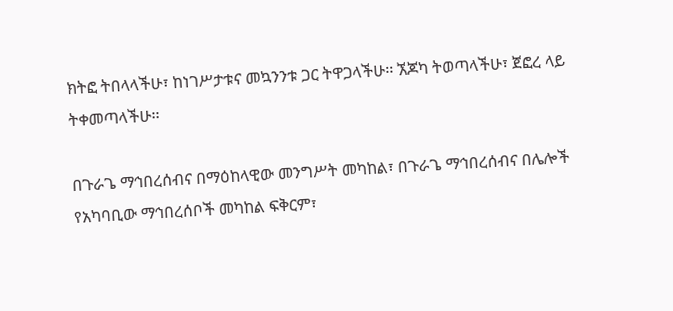ክትፎ ትበላላችሁ፣ ከነገሥታቱና መኳንንቱ ጋር ትዋጋላችሁ፡፡ ኧጆካ ትወጣላችሁ፣ ጀፎረ ላይ ትቀመጣላችሁ፡፡

በጉራጌ ማኅበረሰብና በማዕከላዊው መንግሥት መካከል፣ በጉራጌ ማኅበረሰብና በሌሎች የአካባቢው ማኅበረሰቦች መካከል ፍቅርም፣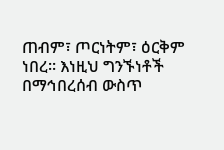ጠብም፣ ጦርነትም፣ ዕርቅም ነበረ፡፡ እነዚህ ግንኙነቶች በማኅበረሰብ ውስጥ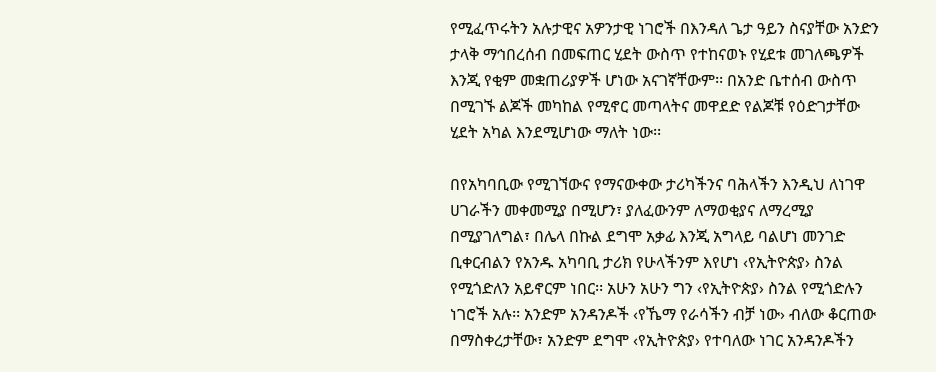የሚፈጥሩትን አሉታዊና አዎንታዊ ነገሮች በእንዳለ ጌታ ዓይን ስናያቸው አንድን ታላቅ ማኅበረሰብ በመፍጠር ሂደት ውስጥ የተከናወኑ የሂደቱ መገለጫዎች እንጂ የቂም መቋጠሪያዎች ሆነው አናገኛቸውም፡፡ በአንድ ቤተሰብ ውስጥ በሚገኙ ልጆች መካከል የሚኖር መጣላትና መዋደድ የልጆቹ የዕድገታቸው ሂደት አካል እንደሚሆነው ማለት ነው፡፡

በየአካባቢው የሚገኘውና የማናውቀው ታሪካችንና ባሕላችን እንዲህ ለነገዋ ሀገራችን መቀመሚያ በሚሆን፣ ያለፈውንም ለማወቂያና ለማረሚያ በሚያገለግል፣ በሌላ በኩል ደግሞ አቃፊ እንጂ አግላይ ባልሆነ መንገድ ቢቀርብልን የአንዱ አካባቢ ታሪክ የሁላችንም እየሆነ ‹የኢትዮጵያ› ስንል የሚጎድለን አይኖርም ነበር፡፡ አሁን አሁን ግን ‹የኢትዮጵያ› ስንል የሚጎድሉን ነገሮች አሉ፡፡ አንድም አንዳንዶች ‹የኼማ የራሳችን ብቻ ነው› ብለው ቆርጠው በማስቀረታቸው፣ አንድም ደግሞ ‹የኢትዮጵያ› የተባለው ነገር አንዳንዶችን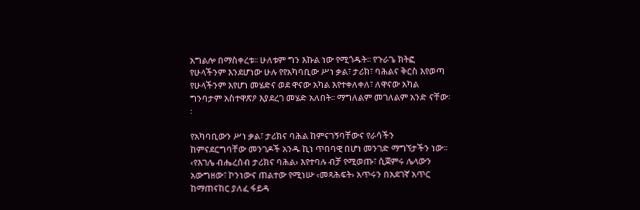አግልሎ በማስቀረቱ፡፡ ሁለቱም ግን እኩል ነው የሚጎዱት፡፡ የጉራጌ ክትፎ የሁላችንም እንደሆነው ሁሉ የየአካባቢው ሥነ ቃል፣ ታሪክ፣ ባሕልና ቅርስ እየወጣ የሁላችንም እየሆነ መሄድና ወደ ዋናው አካል እየተቀለቀለ፣ ለዋናው አካል ግንባታም አስተዋጽዖ እያደረገ መሄድ አለበት፡፡ ማግለልም መገለልም አንድ ናቸው፡፡

የአካባቢውን ሥነ ቃል፣ ታሪክና ባሕል ከምናገኝባቸውና የራሳችን ከምናደርግባቸው መንገዶች አንዱ ኪነ ጥበባዊ በሆነ መንገድ ማግኘታችን ነው፡፡ ‹የእገሌ ብሔረሰብ ታሪክና ባሕል› እየተባሉ ብቻ የሚወጡ፣ ሲጀምሩ ሌላውን አውግዘው፣ ኮንነውና ጠልተው የሚነሡ ‹መጻሕፍት› አጥሩን በአደገኛ አጥር ከማጠናከር ያለፈ ፋይዳ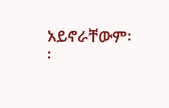አይኖራቸውም፡፡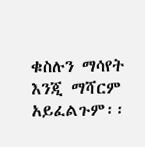ቁስሉን ማሳየት እንጂ ማሻርም አይፈልጉም፡፡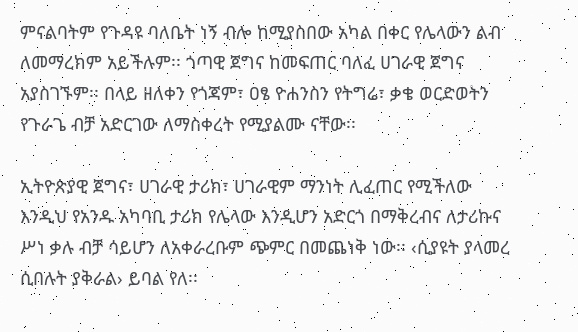ምናልባትም የጉዳዩ ባለቤት ነኝ ብሎ ከሚያስበው አካል በቀር የሌላውን ልብ ለመማረክም አይችሉም፡፡ ጎጣዊ ጀግና ከመፍጠር ባለፈ ሀገራዊ ጀግና አያስገኙም፡፡ በላይ ዘለቀን የጎጃም፣ ዐፄ ዮሐንስን የትግሬ፣ ቃቄ ወርድወትን የጉራጌ ብቻ አድርገው ለማስቀረት የሚያልሙ ናቸው፡፡

ኢትዮጵያዊ ጀግና፣ ሀገራዊ ታሪክ፣ ሀገራዊም ማንነት ሊፈጠር የሚችለው እንዲህ የአንዱ አካባቢ ታሪክ የሌላው እንዲሆን አድርጎ በማቅረብና ለታሪኩና ሥነ ቃሉ ብቻ ሳይሆን ለአቀራረቡም ጭምር በመጨነቅ ነው፡፡ ‹ሲያዩት ያላመረ ሲበሉት ያቅራል› ይባል የለ፡፡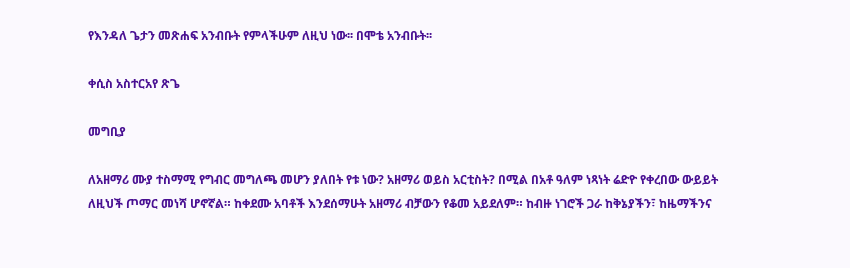የእንዳለ ጌታን መጽሐፍ አንብቡት የምላችሁም ለዚህ ነው፡፡ በሞቴ አንብቡት፡፡

ቀሲስ አስተርአየ ጽጌ

መግቢያ

ለአዘማሪ ሙያ ተስማሚ የግብር መግለጫ መሆን ያለበት የቱ ነው? አዘማሪ ወይስ አርቲስት? በሚል በአቶ ዓለም ነጻነት ሬድዮ የቀረበው ውይይት ለዚህች ጦማር መነሻ ሆኖኛል። ከቀደሙ አባቶች እንደሰማሁት አዘማሪ ብቻውን የቆመ አይደለም። ከብዙ ነገሮች ጋራ ከቅኔያችን፣ ከዜማችንና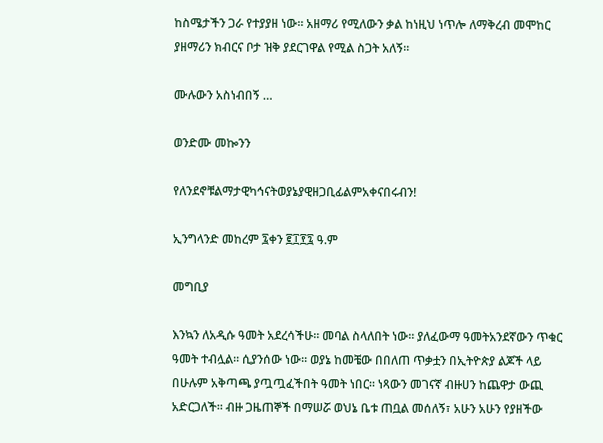ከስሜታችን ጋራ የተያያዘ ነው። አዘማሪ የሚለውን ቃል ከነዚህ ነጥሎ ለማቅረብ መሞከር ያዘማሪን ክብርና ቦታ ዝቅ ያደርገዋል የሚል ስጋት አለኝ።

ሙሉውን አስነብበኝ …

ወንድሙ መኰንን

የለንደኖቹልማታዊካኅናትወያኔያዊዘጋቢፊልምአቀናበሩብን!

ኢንግላንድ መከረም ፯ቀን ፪፲፻፯ ዓ.ም

መግቢያ

እንኳን ለአዲሱ ዓመት አደረሳችሁ። መባል ስላለበት ነው። ያለፈውማ ዓመትአንደኛውን ጥቁር ዓመት ተብሏል። ሲያንሰው ነው። ወያኔ ከመቼው በበለጠ ጥቃቷን በኢትዮጵያ ልጆች ላይ በሁሉም አቅጣጫ ያጧጧፈችበት ዓመት ነበር። ነጻውን መገናኛ ብዙሀን ከጨዋታ ውጪ አድርጋለች። ብዙ ጋዜጠኞች በማሠሯ ወህኔ ቤቱ ጠቧል መሰለኝ፣ አሁን አሁን የያዘችው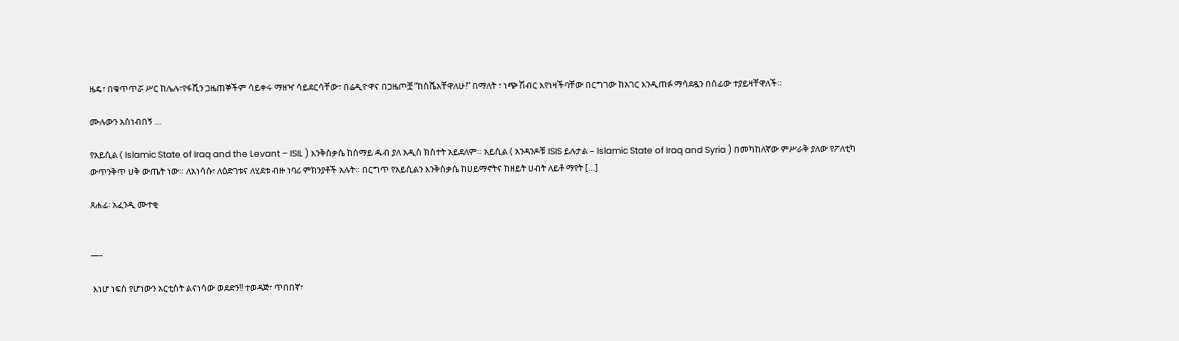ዜዴ፣ በቁጥጥሯ ሥር ከሌሉ፣የፋሺን ጋዜጠኞችም ሳይቀሩ ማዘዣ ሳይደርሳቸው፣ በሬዲዮዋና በጋዜጦቿ “ከስሼአቸዋለሁ!” በማለት ፣ ነጭ ሽብር እየነዛችባቸው በርግገው ከአገር እንዲጠፉ ማሳደዷን በሰፊው ተያይዛቸዋለች።

ሙሉውን አስነብበኝ …

የአይሲል ( Islamic State of Iraq and the Levant – ISIL ) እንቅስቃሴ ከሰማይ ዱብ ያለ አዲስ ክስተት አይደለም። አይሲል ( አንዳንዶቹ ISIS ይሉታል – Islamic State of Iraq and Syria ) በመካከለኛው ምሥራቅ ያለው የፖለቲካ ውጥንቅጥ ሀቅ ውጤት ነው። ለአነሳሱ፣ ለዕድገቱና ለሂደቱ ብዙ ነባሪ ምክንያቶች አሉት። በርግጥ የአይሲልን እንቅስቃሴ ከሀይማኖትና ከዘይት ሀብት ለይቶ ማየት […]

ጸሐፊ፡ አፈንዲ ሙተቂ


—-

 እነሆ ነፍስ የሆነውን አርቲስት ልናነሳው ወደድን!! ተወዳጅ፣ ጥበበኛ፣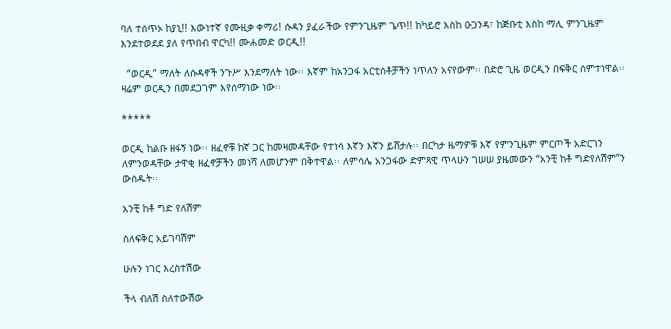ባለ ተሰጥኦ ከያኒ!! እውነተኛ የሙዚቃ ቀማሪ! ሱዳን ያፈራችው የምንጊዜም ጌጥ!! ከካይሮ እስከ ዑጋንዳ፣ ከጅቡቲ እስከ ማሊ ምንጊዜም እንደተወደደ ያለ የጥበብ ዋርካ!! ሙሐመድ ወርዲ!!

  “ወርዲ” ማለት ለሱዳኖች ንጉሥ እንደማለት ነው፡፡ እኛም ከአንጋፋ አርቲስቶቻችን ነጥለን አናየውም፡፡ በድሮ ጊዜ ወርዲን በፍቅር ሰምተነዋል፡፡ ዛሬም ወርዲን በመደጋገም እየሰማነው ነው፡፡

*****

ወርዲ ከልቡ ዘፋኝ ነው፡፡ ዘፈኖቹ ከኛ ጋር ከመዛመዳቸው የተነሳ እኛን እኛን ይሸታሉ፡፡ በርካታ ዜማዎቹ እኛ የምንጊዜም ምርጦች አድርገን ለምንወዳቸው ታዋቂ ዘፈኖቻችን መነሻ ለመሆንም በቅተዋል፡፡ ለምሳሌ አንጋፋው ድምጻዊ ጥላሁን ገሠሠ ያዜመውን “አንቺ ከቶ ግድየለሽም”ን ውሰዱት፡፡

አንቺ ከቶ ግድ የለሽም

ስለፍቅር አይገባሽም

ሁሉን ነገር እረስተሽው

ችላ ብለሽ ስለተውሽው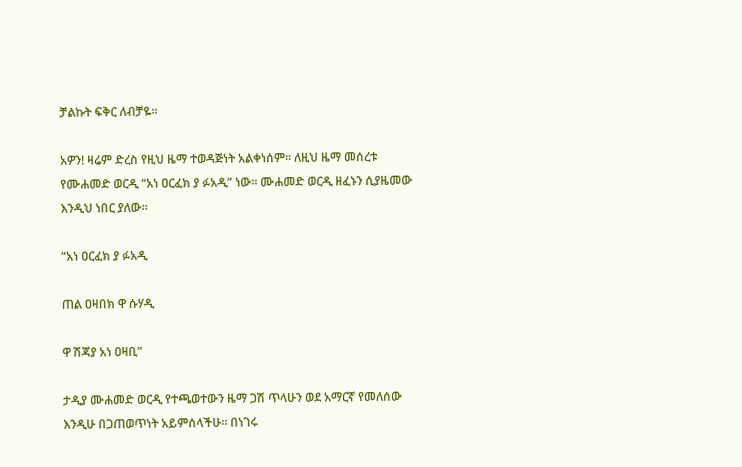ቻልኩት ፍቅር ለብቻዬ፡፡

አዎን! ዛሬም ድረስ የዚህ ዜማ ተወዳጅነት አልቀነሰም፡፡ ለዚህ ዜማ መሰረቱ የሙሐመድ ወርዲ “አነ ዐርፈክ ያ ፉአዲ” ነው፡፡ ሙሐመድ ወርዲ ዘፈኑን ሲያዜመው እንዲህ ነበር ያለው፡፡

“አነ ዐርፈክ ያ ፉአዲ

ጠል ዐዛበክ ዋ ሱሃዲ

ዋ ሽጃያ አነ ዐዛቢ”

ታዲያ ሙሐመድ ወርዲ የተጫወተውን ዜማ ጋሽ ጥላሁን ወደ አማርኛ የመለሰው እንዲሁ በጋጠወጥነት አይምሰላችሁ፡፡ በነገሩ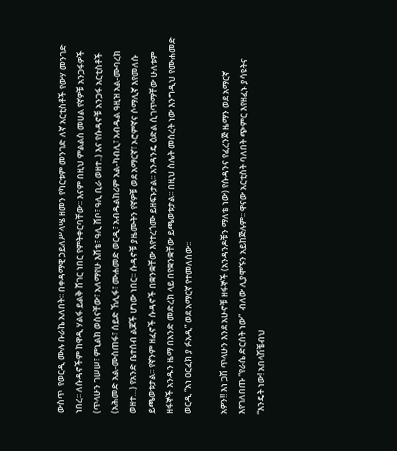ውስጥ  የወርዲ ሙሉ ቡራኬ አለበት፡፡ በቀዳማዊ ኃይለሥላሤ ዘመን የካርቱም መንገድ ለኛ አርቲስቶች የውሃ መንገድ ነበረ፡፡ ለሱዳኖችም ከዋዲ ሃልፋ ይልቅ ሸገር ነበር የምትቀርባቸው፡፡ እናም በዚህ ምልልስ መሀል የኛዎቹ አንጋፋዎች (ጥላሁን ገሠሠ፣ ምኒልክ ወስናቸው፣ አለማየሁ እሸቴ፣ ዓሊ ሸቦ፣ ዓሊ ቢራ ወዘተ..) እና የሱዳኖቹ አንጋፋ አርቲስቶች (አሕመድ አል-ሙስጠፋ፣ ሰይድ ኸሊፋ፣ ሙሐመድ ወርዲ፣ አብዱልከሪም አል-ካብሊ፣ አብዱል ዓዚዝ አል-ሙባረክ ወዘተ…) የአንድ ቤተሰብ ልጆች ሆነው ነበር፡፡ ሱዳኖቹ ያዜሙትን የኛዎቹ ወደ አማርኛ፣ ኦሮምኛና ሶማሊኛ እየመለሱ ይጫወቱታል፡፡ የኛንም ዘፈኖች ሱዳኖች በቋንቋቸው እየተረጎሙ ይዘፍኑታል፡፡ አንዳንዴ ዕድል ሲገጥማቸው ሁለቱም ዘፋኞች አንዱን ዜማ በአንድ መድረክ ላይ በየቋንቋቸው ይጫወቱታል፡፡ በዚህ ስሌት መሰረት ነው እንግዲህ የሙሐመድ ወርዲ “አነ ዐርፈክ ያ ፉአዲ” ወደ አማርኛ የተመለሰው፡፡

አዎን!! እነ ጋሽ ጥላሁን እንደ አሁኖቹ ዘፋኞች (አንዳንዶቹን ማለቴ ነው) የሱዳንና የፈረንጅ ዜማን ወደ አማርኛ እየገለበጡ “የራሴ ድርሰት ነው”  ብለው ሊያሞኙን አይከጅሉም፡፡ ዋናው አርቲስት ባለበት ጭምር እየዘፈኑ ያሳዩትና “እንዴት ነው! አበላሽቼብህ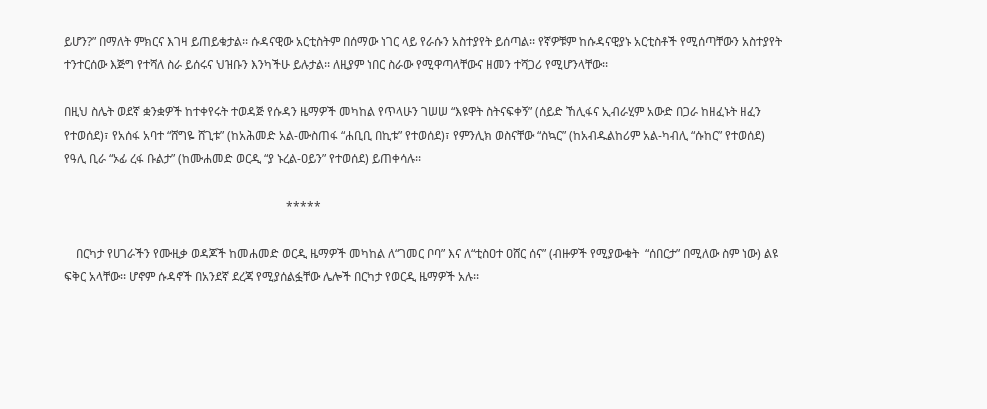ይሆን?” በማለት ምክርና እገዛ ይጠይቁታል፡፡ ሱዳናዊው አርቲስትም በሰማው ነገር ላይ የራሱን አስተያየት ይሰጣል፡፡ የኛዎቹም ከሱዳናዊያኑ አርቲስቶች የሚሰጣቸውን አስተያየት ተንተርሰው እጅግ የተሻለ ስራ ይሰሩና ህዝቡን እንካችሁ ይሉታል፡፡ ለዚያም ነበር ስራው የሚዋጣላቸውና ዘመን ተሻጋሪ የሚሆንላቸው፡፡

በዚህ ስሌት ወደኛ ቋንቋዎች ከተቀየሩት ተወዳጅ የሱዳን ዜማዎች መካከል የጥላሁን ገሠሠ “እዩዋት ስትናፍቀኝ” (ሰይድ ኸሊፋና ኢብራሂም አውድ በጋራ ከዘፈኑት ዘፈን የተወሰደ)፣ የአሰፋ አባተ “ሸግዬ ሸጊቱ” (ከአሕመድ አል-ሙስጠፋ “ሐቢቢ በኪቱ” የተወሰደ)፣ የምንሊክ ወስናቸው “ስኳር” (ከአብዱልከሪም አል-ካብሊ “ሱከር” የተወሰደ) የዓሊ ቢራ “ኦፊ ረፋ ቡልታ” (ከሙሐመድ ወርዲ “ያ ኑረል-ዐይን” የተወሰደ) ይጠቀሳሉ፡፡

                                                                          *****

    በርካታ የሀገራችን የሙዚቃ ወዳጆች ከመሐመድ ወርዲ ዜማዎች መካከል ለ“ገመር ቦባ” እና ለ“ቲስዐተ ዐሸር ሰና” (ብዙዎች የሚያውቁት  “ሰበርታ” በሚለው ስም ነው) ልዩ ፍቅር አላቸው፡፡ ሆኖም ሱዳኖች በአንደኛ ደረጃ የሚያሰልፏቸው ሌሎች በርካታ የወርዲ ዜማዎች አሉ፡፡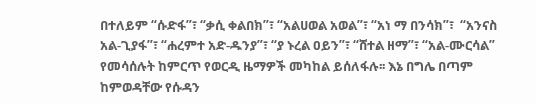በተለይም “ሱድፋ”፣ “ቃሲ ቀልበክ”፣ “አልሀወል አወል”፣ “አነ ማ በንሳክ”፣  “አንናስ አል-ጊያፋ”፣ “ሐረምተ አድ-ዱንያ”፣ “ያ ኑረል ዐይን”፣ “ሸተል ዘማ”፣ “አል-ሙርሳል” የመሳሰሉት ከምርጥ የወርዲ ዜማዎች መካከል ይሰለፋሉ፡፡ እኔ በግሌ በጣም ከምወዳቸው የሱዳን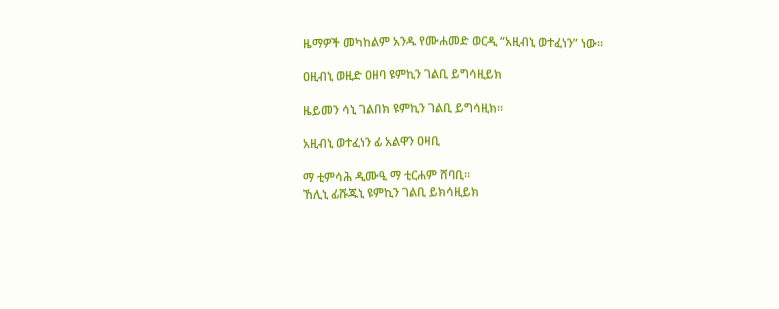ዜማዎች መካከልም አንዱ የሙሐመድ ወርዲ “አዚብኒ ወተፈነን” ነው፡፡

ዐዚብኒ ወዚድ ዐዘባ ዩምኪን ገልቢ ይግሳዚይክ

ዜይመን ሳኒ ገልበክ ዩምኪን ገልቢ ይግሳዚክ፡፡

አዚብኒ ወተፈነን ፊ አልዋን ዐዛቢ

ማ ቲምሳሕ ዲሙዒ ማ ቲርሐም ሸባቢ፡፡
ኸሊኒ ፊሹጁኒ ዩምኪን ገልቢ ይክሳዚይክ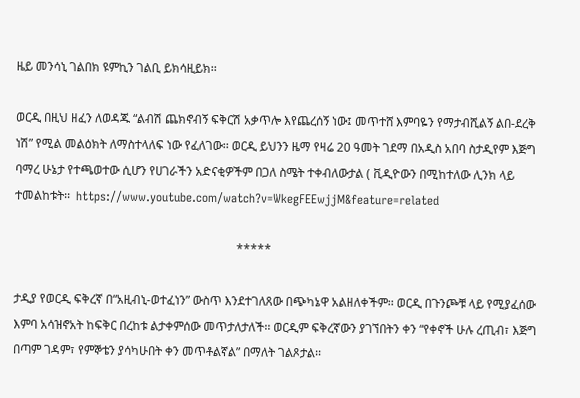ዜይ መንሳኒ ገልበክ ዩምኪን ገልቢ ይክሳዚይክ፡፡

ወርዲ በዚህ ዘፈን ለወዳጁ “ልብሽ ጨክኖብኝ ፍቅርሽ አቃጥሎ እየጨረሰኝ ነው፤ መጥተሸ እምባዬን የማታብሺልኝ ልበ-ደረቅ ነሽ” የሚል መልዕክት ለማስተላለፍ ነው የፈለገው፡፡ ወርዲ ይህንን ዜማ የዛሬ 20 ዓመት ገደማ በአዲስ አበባ ስታዲየም እጅግ ባማረ ሁኔታ የተጫወተው ሲሆን የሀገራችን አድናቂዎችም በጋለ ስሜት ተቀብለውታል ( ቪዲዮውን በሚከተለው ሊንክ ላይ ተመልከቱት፡፡  https://www.youtube.com/watch?v=WkegFEEwjjM&feature=related

                                                                          *****

ታዲያ የወርዲ ፍቅረኛ በ“አዚብኒ-ወተፈነን” ውስጥ እንደተገለጸው በጭካኔዋ አልዘለቀችም፡፡ ወርዲ በጉንጮቹ ላይ የሚያፈሰው እምባ አሳዝኖአት ከፍቅር በረከቱ ልታቀምሰው መጥታለታለች፡፡ ወርዲም ፍቅረኛውን ያገኘበትን ቀን “የቀኖች ሁሉ ረጢብ፣ እጅግ በጣም ገዳም፣ የምኞቴን ያሳካሁበት ቀን መጥቶልኛል” በማለት ገልጾታል፡፡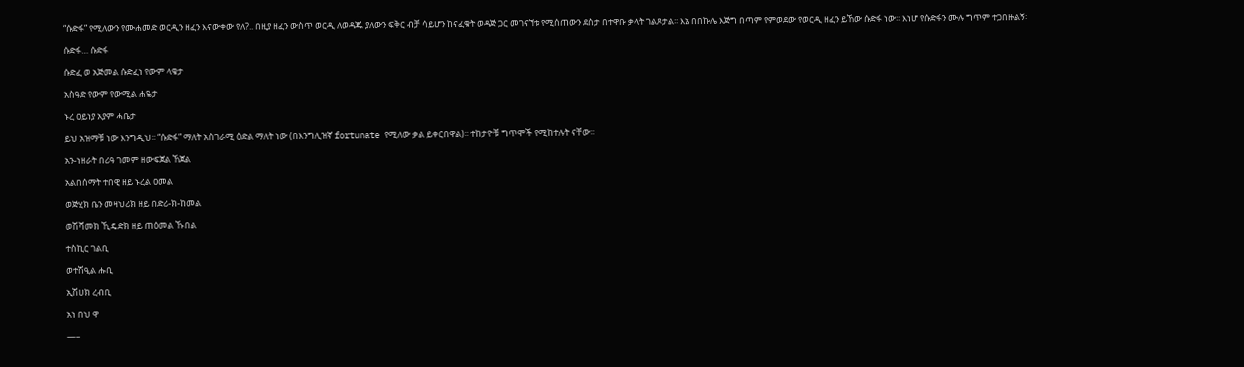“ሱድፋ” የሚለውን የሙሐመድ ወርዲን ዘፈን እናውቀው የለ?.. በዚያ ዘፈን ውስጥ ወርዲ ለወዳጁ ያለውን ፍቅር ብቻ ሳይሆን ከናፈቁት ወዳጅ ጋር መገናኘቱ የሚሰጠውን ደስታ በተዋቡ ቃላት ገልጾታል፡፡ እኔ በበኩሌ እጅግ በጣም የምወደው የወርዲ ዘፈን ይኸው ሱድፋ ነው፡፡ እነሆ የሱድፋን ሙሉ ግጥም ተጋበዙልኝ፡

ሱድፋ… ሱድፋ

ሱድፈ ወ አጅመል ሱድፈነ የውም ላቄታ

አስዓድ የውም የውሚል ሐዬታ

ኑረ ዐይነያ አያም ሓቤታ

ይህ አዝማቹ ነው እንግዲህ፡፡ “ሱድፋ” ማለት አስገራሚ ዕድል ማለት ነው (በእንግሊዝኛ fortunate የሚለው ቃል ይቀርበዋል)፡፡ ተከታዮቹ ግጥሞች የሚከተሉት ናቸው፡፡

አን-ነዘራት በሪዓ ገመም ዘውፍጀል ኸጀል

አልበሰማት ተበዊ ዘይ ኑረል ዐመል

ወጅሂክ ቤን መዛህሪክ ዘይ በድሪ-ክ-ከመል

ወሽሻመክ ኺዴድክ ዘይ ጠዕመል ኹበል

ተስኪር ገልቢ

ወተሽዒል ሑቢ

ኢሽሀክ ረብቢ

አነ በህ ዋ

—–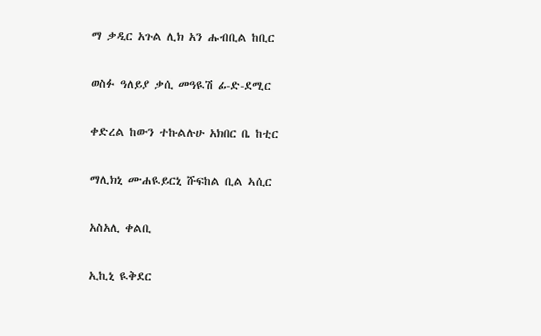ማ ቃዲር አጉል ሊክ አን ሑብቢል ከቢር

ወስፉ ዓለይያ ቃሲ መዓዪሽ ፊ-ድ-ደሚር

ቀድረል ከውን ተኩልሉሁ አክበር ቤ ከቲር

ማሊክኒ ሙሐዪይርኒ ሹፍከል ቢል ኣሲር

አስአሊ ቀልቢ

ኢኪኒ ዪቅደር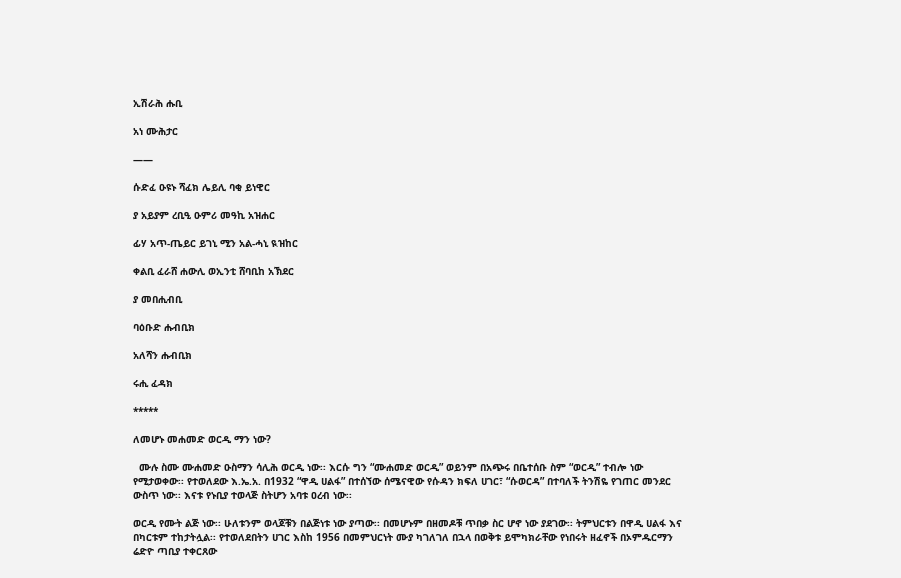ኢሽራሕ ሑቢ

አነ ሙሕታር

——

ሱድፈ ዑዩኑ ሻፈክ ሌይሊ ባቂ ይነዊር

ያ አይያም ረቢዒ ዑምሪ መዓኪ አዝሐር

ፊሃ አጥ-ጤይር ይገኒ ሚን አል-ሓኒ ዪዝከር

ቀልቢ ፈራሸ ሐውሊ ወኢንቲ ሸባቢከ አኽደር

ያ መበሒብቢ

ባዕቡድ ሑብቢክ

አለሻን ሑብቢክ

ሩሒ ፈዳክ

*****

ለመሆኑ መሐመድ ወርዲ ማን ነው?

  ሙሉ ስሙ ሙሐመድ ዑስማን ሳሊሕ ወርዲ ነው፡፡ እርሱ ግን “ሙሐመድ ወርዲ” ወይንም በአጭሩ በቤተሰቡ ስም “ወርዲ” ተብሎ ነው የሚታወቀው፡፡ የተወለደው እ.ኤ.አ. በ1932 “ዋዲ ሀልፋ” በተሰኘው ሰሜናዊው የሱዳን ክፍለ ሀገር፣ “ሱወርዳ” በተባለች ትንሽዬ የገጠር መንደር ውስጥ ነው፡፡ እናቱ የኑቢያ ተወላጅ ስትሆን አባቱ ዐረብ ነው፡፡

ወርዲ የሙት ልጅ ነው፡፡ ሁለቱንም ወላጆቹን በልጅነቱ ነው ያጣው፡፡ በመሆኑም በዘመዶቹ ጥበቃ ስር ሆኖ ነው ያደገው፡፡ ትምህርቱን በዋዲ ሀልፋ እና በካርቱም ተከታትሏል፡፡ የተወለደበትን ሀገር እስከ 1956 በመምህርነት ሙያ ካገለገለ በኋላ በወቅቱ ይሞካክራቸው የነበሩት ዘፈኖች በኦምዱርማን ሬድዮ ጣቢያ ተቀርጸው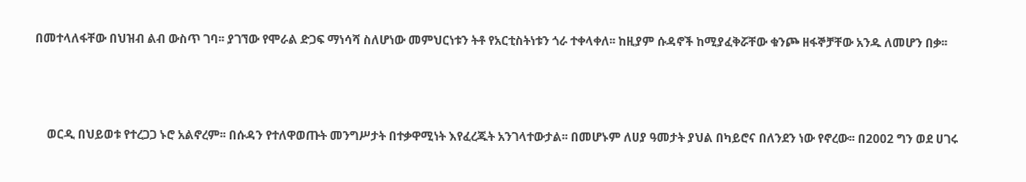በመተላለፋቸው በህዝብ ልብ ውስጥ ገባ፡፡ ያገኘው የሞራል ድጋፍ ማነሳሻ ስለሆነው መምህርነቱን ትቶ የአርቲስትነቱን ጎራ ተቀላቀለ፡፡ ከዚያም ሱዳኖች ከሚያፈቅሯቸው ቁንጮ ዘፋኞቻቸው አንዱ ለመሆን በቃ፡፡



    ወርዲ በህይወቱ የተረጋጋ ኑሮ አልኖረም፡፡ በሱዳን የተለዋወጡት መንግሥታት በተቃዋሚነት እየፈረጁት አንገላተውታል፡፡ በመሆኑም ለሀያ ዓመታት ያህል በካይሮና በለንደን ነው የኖረው፡፡ በ2002 ግን ወደ ሀገሩ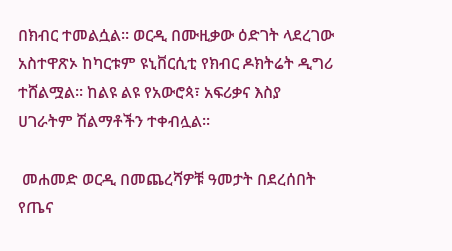በክብር ተመልሷል፡፡ ወርዲ በሙዚቃው ዕድገት ላደረገው አስተዋጽኦ ከካርቱም ዩኒቨርሲቲ የክብር ዶክትሬት ዲግሪ ተሸልሟል፡፡ ከልዩ ልዩ የአውሮጳ፣ አፍሪቃና እስያ ሀገራትም ሽልማቶችን ተቀብሏል፡፡

 መሐመድ ወርዲ በመጨረሻዎቹ ዓመታት በደረሰበት የጤና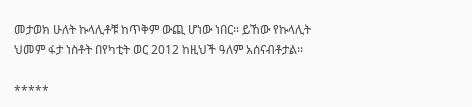መታወክ ሁለት ኩላሊቶቹ ከጥቅም ውጪ ሆነው ነበር፡፡ ይኸው የኩላሊት ህመም ፋታ ነስቶት በየካቲት ወር 2012 ከዚህች ዓለም አሰናብቶታል፡፡

*****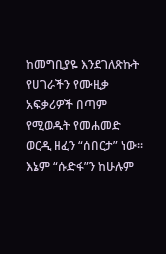ከመግቢያዬ እንደገለጽኩት የሀገራችን የሙዚቃ አፍቃሪዎች በጣም የሚወዱት የመሐመድ ወርዲ ዘፈን “ሰበርታ” ነው፡፡ እኔም “ሱድፋ”ን ከሁሉም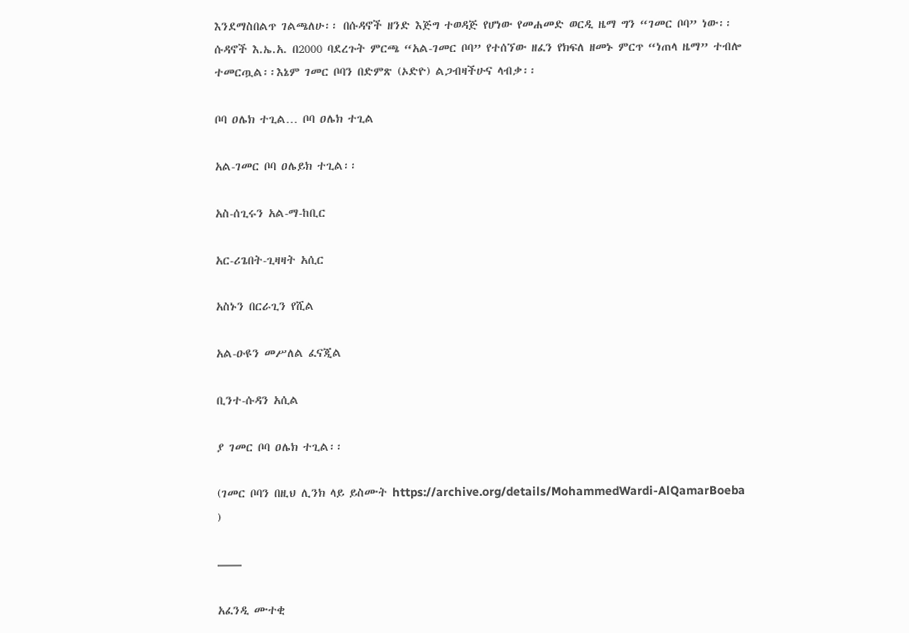እንደማስበልጥ ገልጫለሁ፡፡ በሱዳኖች ዘንድ እጅግ ተወዳጅ የሆነው የመሐመድ ወርዲ ዜማ ግን “ገመር ቦባ” ነው፡፡ ሱዳኖች እ.ኤ.አ. በ2000 ባደረጉት ምርጫ “አል-ገመር ቦባ” የተሰኘው ዘፈን የክፍለ ዘመኑ ምርጥ “ነጠላ ዜማ” ተብሎ ተመርጧል፡፡እኔም ገመር ቦባን በድምጽ (ኦድዮ) ልጋብዛችሁና ላብቃ፡፡

ቦባ ዐሌክ ተጊል… ቦባ ዐሌክ ተጊል

አል-ገመር ቦባ ዐሌይክ ተጊል፡፡

አስ-ሰጊሩን አል-ማ-ከቢር

አር-ሪጌበት-ጊዛዛት አሲር

አስኑን በርራጊን የሺል

አል-ዑዩን መሥለል ፈናጂል

ቢንተ-ሱዳን አሲል

ያ ገመር ቦባ ዐሌክ ተጊል፡፡

(ገመር ቦባን በዚህ ሊንክ ላይ ይስሙት https://archive.org/details/MohammedWardi-AlQamarBoeba )

——

አፈንዲ ሙተቂ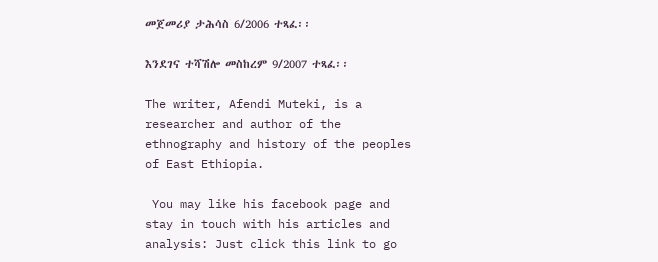መጀመሪያ ታሕሳስ 6/2006 ተጻፈ፡፡

እንደገና ተሻሽሎ መስከረም 9/2007 ተጻፈ፡፡

The writer, Afendi Muteki, is a researcher and author of the ethnography and history of the peoples of East Ethiopia.

 You may like his facebook page and stay in touch with his articles and analysis: Just click this link to go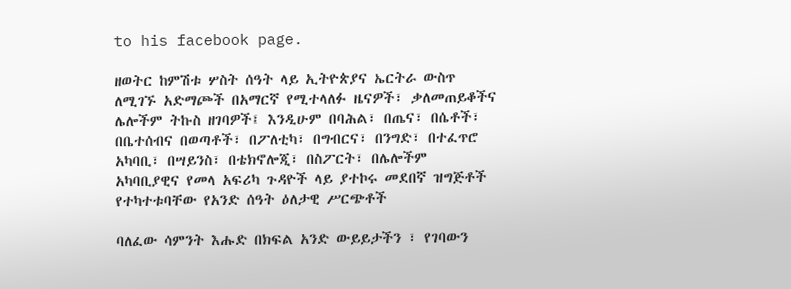to his facebook page.

ዘወትር ከምሽቱ ሦስት ሰዓት ላይ ኢትዮጵያና ኤርትራ ውስጥ ለሚገኙ አድማጮች በአማርኛ የሚተላለፉ ዜናዎች፣ ቃለመጠይቆችና ሌሎችም ትኩስ ዘገባዎች፤ እንዲሁም በባሕል፣ በጤና፣ በሴቶች፣ በቤተሰብና በወጣቶች፣ በፖለቲካ፣ በግብርና፣ በንግድ፣ በተፈጥሮ አካባቢ፣ በሣይንስ፣ በቴክኖሎጂ፣ በስፖርት፣ በሌሎችም አካባቢያዊና የመላ አፍሪካ ጉዳዮች ላይ ያተኮሩ መደበኛ ዝግጅቶች የተካተቱባቸው የአንድ ሰዓት ዕለታዊ ሥርጭቶች

ባለፈው ሳምንት እሑድ በክፍል አንድ ውይይታችን ፣ የገባውን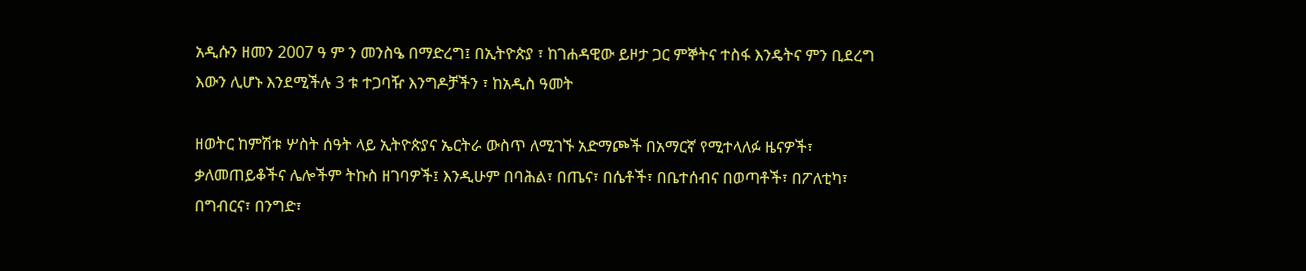አዲሱን ዘመን 2007 ዓ ም ን መንስዔ በማድረግ፤ በኢትዮጵያ ፣ ከገሐዳዊው ይዞታ ጋር ምኞትና ተስፋ እንዴትና ምን ቢደረግ እውን ሊሆኑ እንደሚችሉ 3 ቱ ተጋባዥ እንግዶቻችን ፣ ከአዲስ ዓመት

ዘወትር ከምሽቱ ሦስት ሰዓት ላይ ኢትዮጵያና ኤርትራ ውስጥ ለሚገኙ አድማጮች በአማርኛ የሚተላለፉ ዜናዎች፣ ቃለመጠይቆችና ሌሎችም ትኩስ ዘገባዎች፤ እንዲሁም በባሕል፣ በጤና፣ በሴቶች፣ በቤተሰብና በወጣቶች፣ በፖለቲካ፣ በግብርና፣ በንግድ፣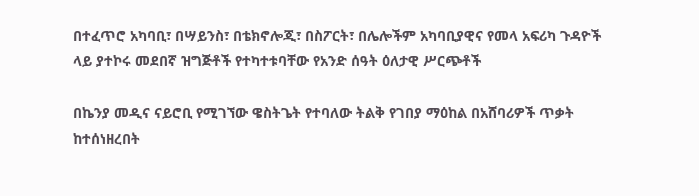በተፈጥሮ አካባቢ፣ በሣይንስ፣ በቴክኖሎጂ፣ በስፖርት፣ በሌሎችም አካባቢያዊና የመላ አፍሪካ ጉዳዮች ላይ ያተኮሩ መደበኛ ዝግጅቶች የተካተቱባቸው የአንድ ሰዓት ዕለታዊ ሥርጭቶች

በኬንያ መዲና ናይሮቢ የሚገኘው ዌስትጌት የተባለው ትልቅ የገበያ ማዕከል በአሸባሪዎች ጥቃት ከተሰነዘረበት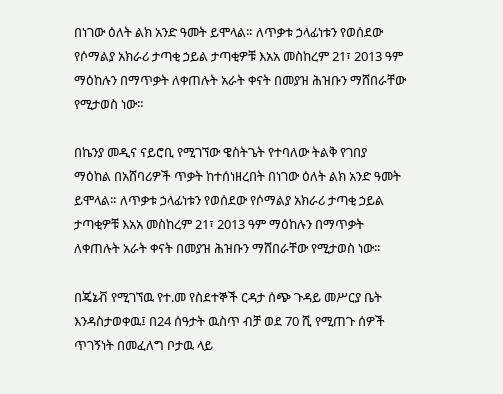በነገው ዕለት ልክ አንድ ዓመት ይሞላል። ለጥቃቱ ኃላፊነቱን የወሰደው የሶማልያ አክራሪ ታጣቂ ኃይል ታጣቂዎቹ እአአ መስከረም 21፣ 2013 ዓም ማዕከሉን በማጥቃት ለቀጠሉት አራት ቀናት በመያዝ ሕዝቡን ማሸበራቸው የሚታወስ ነው።

በኬንያ መዲና ናይሮቢ የሚገኘው ዌስትጌት የተባለው ትልቅ የገበያ ማዕከል በአሸባሪዎች ጥቃት ከተሰነዘረበት በነገው ዕለት ልክ አንድ ዓመት ይሞላል። ለጥቃቱ ኃላፊነቱን የወሰደው የሶማልያ አክራሪ ታጣቂ ኃይል ታጣቂዎቹ እአአ መስከረም 21፣ 2013 ዓም ማዕከሉን በማጥቃት ለቀጠሉት አራት ቀናት በመያዝ ሕዝቡን ማሸበራቸው የሚታወስ ነው።

በጄኔቭ የሚገኘዉ የተ.መ የስደተኞች ርዳታ ሰጭ ጉዳይ መሥርያ ቤት እንዳስታወቀዉ፤ በ24 ሰዓታት ዉስጥ ብቻ ወደ 70 ሺ የሚጠጉ ሰዎች ጥገኝነት በመፈለግ ቦታዉ ላይ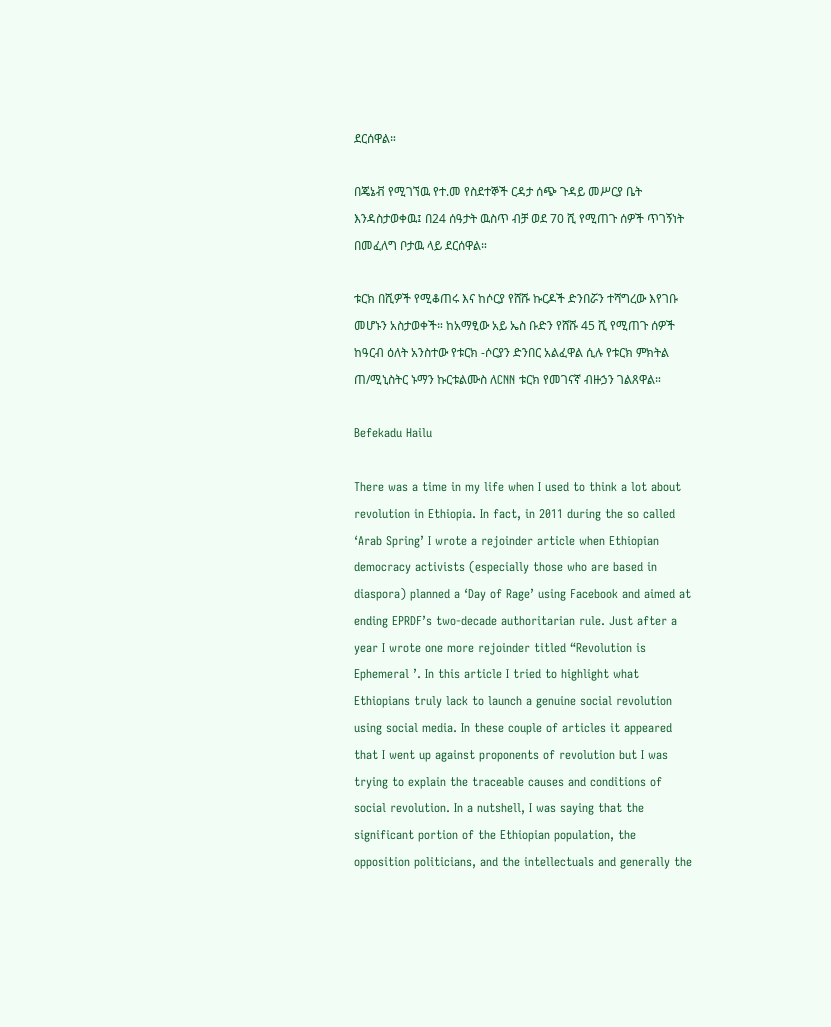ደርሰዋል።

በጄኔቭ የሚገኘዉ የተ.መ የስደተኞች ርዳታ ሰጭ ጉዳይ መሥርያ ቤት እንዳስታወቀዉ፤ በ24 ሰዓታት ዉስጥ ብቻ ወደ 70 ሺ የሚጠጉ ሰዎች ጥገኝነት በመፈለግ ቦታዉ ላይ ደርሰዋል።

ቱርክ በሺዎች የሚቆጠሩ እና ከሶርያ የሸሹ ኩርዶች ድንበሯን ተሻግረው እየገቡ መሆኑን አስታወቀች። ከአማፂው አይ ኤስ ቡድን የሸሹ 45 ሺ የሚጠጉ ሰዎች ከዓርብ ዕለት አንስተው የቱርክ -ሶርያን ድንበር አልፈዋል ሲሉ የቱርክ ምክትል ጠ/ሚኒስትር ኑማን ኩርቱልሙስ ለCNN ቱርክ የመገናኛ ብዙኃን ገልጸዋል።

Befekadu Hailu

There was a time in my life when I used to think a lot about revolution in Ethiopia. In fact, in 2011 during the so called ‘Arab Spring’ I wrote a rejoinder article when Ethiopian democracy activists (especially those who are based in diaspora) planned a ‘Day of Rage’ using Facebook and aimed at ending EPRDF’s two-decade authoritarian rule. Just after a year I wrote one more rejoinder titled “Revolution is Ephemeral ’. In this article I tried to highlight what Ethiopians truly lack to launch a genuine social revolution using social media. In these couple of articles it appeared that I went up against proponents of revolution but I was trying to explain the traceable causes and conditions of social revolution. In a nutshell, I was saying that the significant portion of the Ethiopian population, the opposition politicians, and the intellectuals and generally the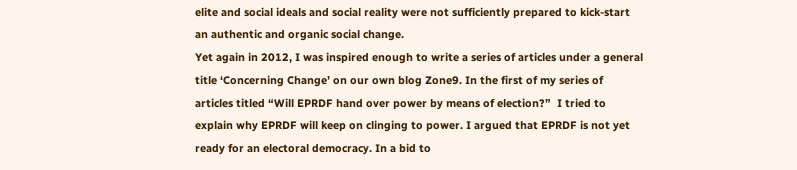elite and social ideals and social reality were not sufficiently prepared to kick-start an authentic and organic social change.
Yet again in 2012, I was inspired enough to write a series of articles under a general title ‘Concerning Change’ on our own blog Zone9. In the first of my series of articles titled “Will EPRDF hand over power by means of election?”  I tried to explain why EPRDF will keep on clinging to power. I argued that EPRDF is not yet ready for an electoral democracy. In a bid to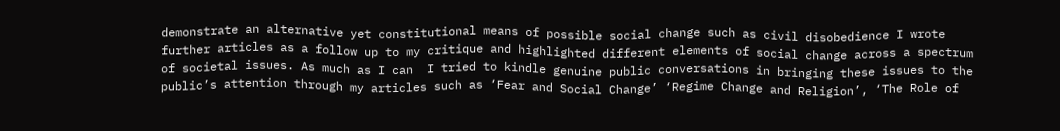demonstrate an alternative yet constitutional means of possible social change such as civil disobedience I wrote further articles as a follow up to my critique and highlighted different elements of social change across a spectrum of societal issues. As much as I can  I tried to kindle genuine public conversations in bringing these issues to the public’s attention through my articles such as ‘Fear and Social Change’ ‘Regime Change and Religion’, ‘The Role of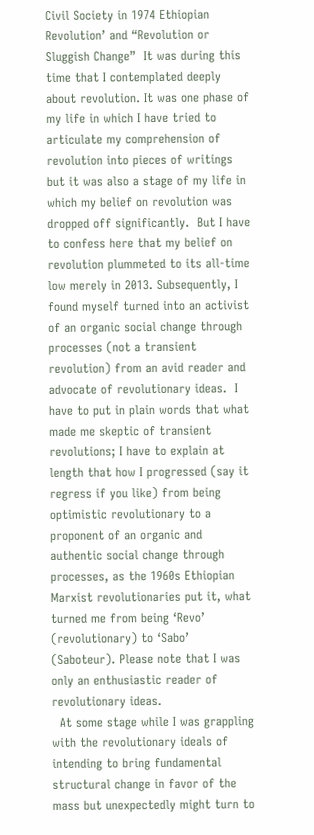Civil Society in 1974 Ethiopian Revolution’ and “Revolution or Sluggish Change”  It was during this time that I contemplated deeply about revolution. It was one phase of my life in which I have tried to articulate my comprehension of revolution into pieces of writings but it was also a stage of my life in which my belief on revolution was dropped off significantly.  But I have to confess here that my belief on revolution plummeted to its all-time low merely in 2013. Subsequently, I found myself turned into an activist of an organic social change through processes (not a transient revolution) from an avid reader and advocate of revolutionary ideas.  I have to put in plain words that what made me skeptic of transient revolutions; I have to explain at length that how I progressed (say it regress if you like) from being optimistic revolutionary to a proponent of an organic and authentic social change through processes, as the 1960s Ethiopian Marxist revolutionaries put it, what turned me from being ‘Revo’ (revolutionary) to ‘Sabo’ (Saboteur). Please note that I was only an enthusiastic reader of revolutionary ideas.
  At some stage while I was grappling with the revolutionary ideals of intending to bring fundamental structural change in favor of the mass but unexpectedly might turn to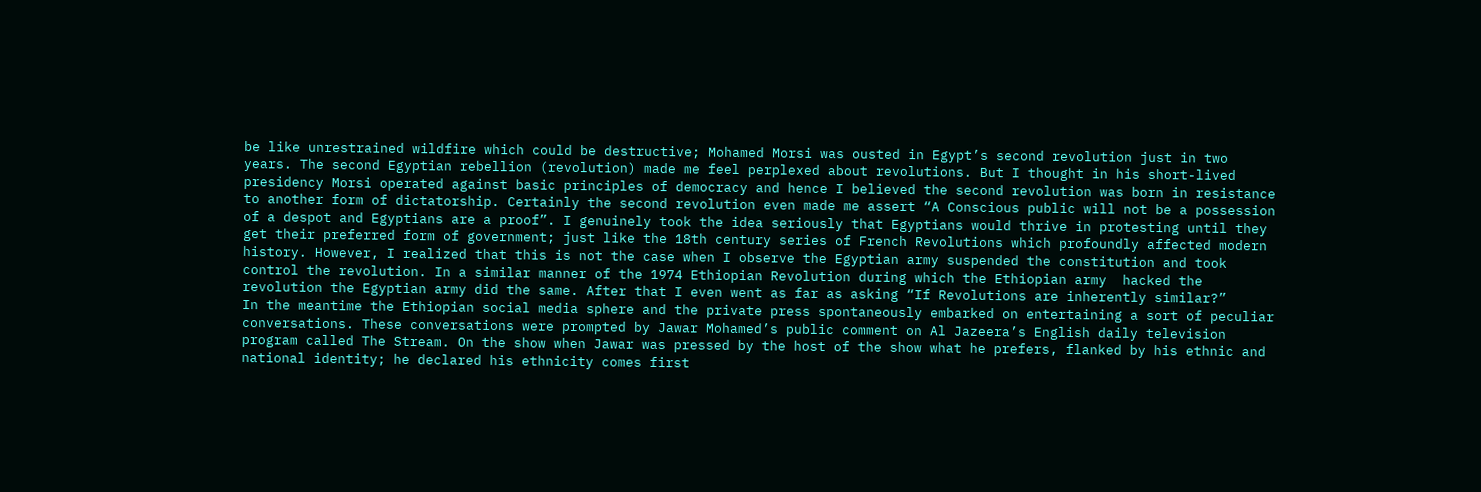be like unrestrained wildfire which could be destructive; Mohamed Morsi was ousted in Egypt’s second revolution just in two years. The second Egyptian rebellion (revolution) made me feel perplexed about revolutions. But I thought in his short-lived presidency Morsi operated against basic principles of democracy and hence I believed the second revolution was born in resistance to another form of dictatorship. Certainly the second revolution even made me assert “A Conscious public will not be a possession of a despot and Egyptians are a proof”. I genuinely took the idea seriously that Egyptians would thrive in protesting until they get their preferred form of government; just like the 18th century series of French Revolutions which profoundly affected modern history. However, I realized that this is not the case when I observe the Egyptian army suspended the constitution and took control the revolution. In a similar manner of the 1974 Ethiopian Revolution during which the Ethiopian army  hacked the revolution the Egyptian army did the same. After that I even went as far as asking “If Revolutions are inherently similar?”
In the meantime the Ethiopian social media sphere and the private press spontaneously embarked on entertaining a sort of peculiar conversations. These conversations were prompted by Jawar Mohamed’s public comment on Al Jazeera’s English daily television program called The Stream. On the show when Jawar was pressed by the host of the show what he prefers, flanked by his ethnic and national identity; he declared his ethnicity comes first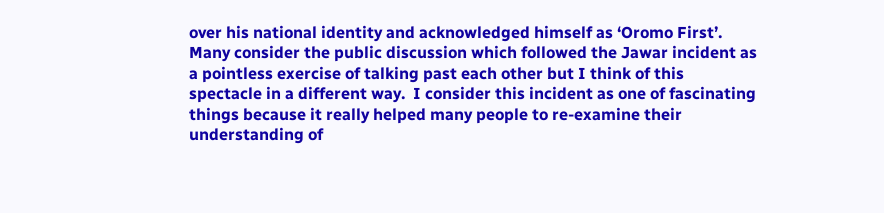over his national identity and acknowledged himself as ‘Oromo First’. Many consider the public discussion which followed the Jawar incident as a pointless exercise of talking past each other but I think of this spectacle in a different way.  I consider this incident as one of fascinating things because it really helped many people to re-examine their understanding of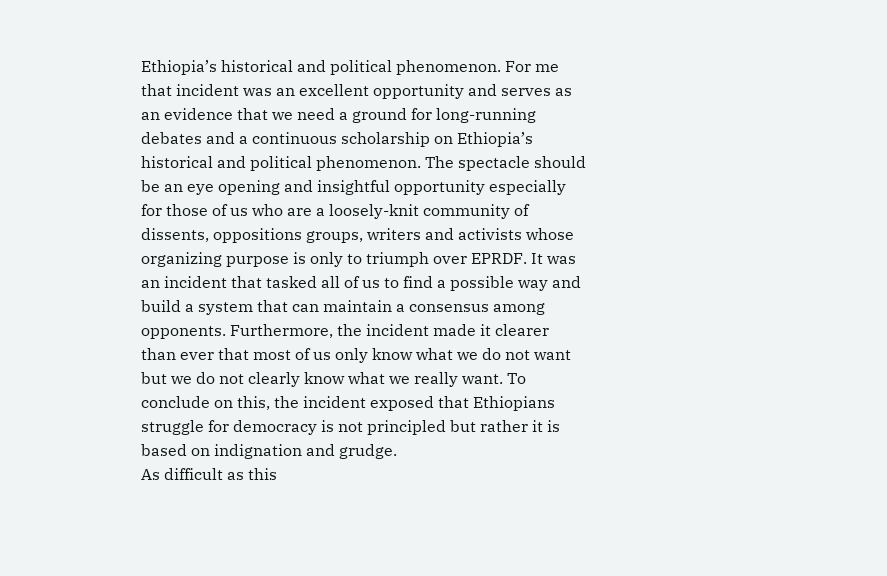Ethiopia’s historical and political phenomenon. For me that incident was an excellent opportunity and serves as an evidence that we need a ground for long-running debates and a continuous scholarship on Ethiopia’s historical and political phenomenon. The spectacle should be an eye opening and insightful opportunity especially for those of us who are a loosely-knit community of dissents, oppositions groups, writers and activists whose organizing purpose is only to triumph over EPRDF. It was an incident that tasked all of us to find a possible way and build a system that can maintain a consensus among opponents. Furthermore, the incident made it clearer than ever that most of us only know what we do not want but we do not clearly know what we really want. To conclude on this, the incident exposed that Ethiopians struggle for democracy is not principled but rather it is based on indignation and grudge.
As difficult as this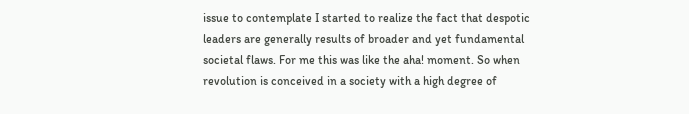issue to contemplate I started to realize the fact that despotic leaders are generally results of broader and yet fundamental societal flaws. For me this was like the aha! moment. So when revolution is conceived in a society with a high degree of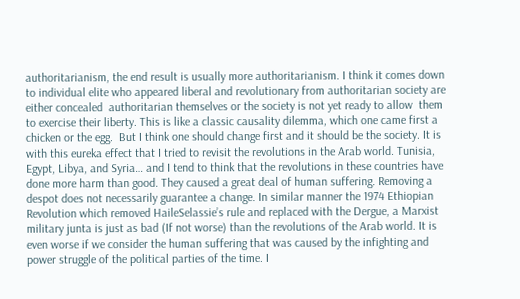authoritarianism, the end result is usually more authoritarianism. I think it comes down to individual elite who appeared liberal and revolutionary from authoritarian society are either concealed  authoritarian themselves or the society is not yet ready to allow  them to exercise their liberty. This is like a classic causality dilemma, which one came first a chicken or the egg.  But I think one should change first and it should be the society. It is with this eureka effect that I tried to revisit the revolutions in the Arab world. Tunisia, Egypt, Libya, and Syria… and I tend to think that the revolutions in these countries have done more harm than good. They caused a great deal of human suffering. Removing a despot does not necessarily guarantee a change. In similar manner the 1974 Ethiopian Revolution which removed HaileSelassie’s rule and replaced with the Dergue, a Marxist military junta is just as bad (If not worse) than the revolutions of the Arab world. It is even worse if we consider the human suffering that was caused by the infighting and power struggle of the political parties of the time. I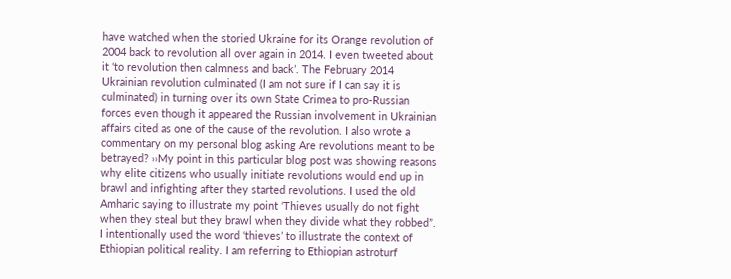have watched when the storied Ukraine for its Orange revolution of 2004 back to revolution all over again in 2014. I even tweeted about it ‘to revolution then calmness and back’. The February 2014 Ukrainian revolution culminated (I am not sure if I can say it is culminated) in turning over its own State Crimea to pro-Russian forces even though it appeared the Russian involvement in Ukrainian affairs cited as one of the cause of the revolution. I also wrote a commentary on my personal blog asking Are revolutions meant to be betrayed? ››My point in this particular blog post was showing reasons why elite citizens who usually initiate revolutions would end up in brawl and infighting after they started revolutions. I used the old Amharic saying to illustrate my point ‘Thieves usually do not fight when they steal but they brawl when they divide what they robbed”.  I intentionally used the word ‘thieves’ to illustrate the context of Ethiopian political reality. I am referring to Ethiopian astroturf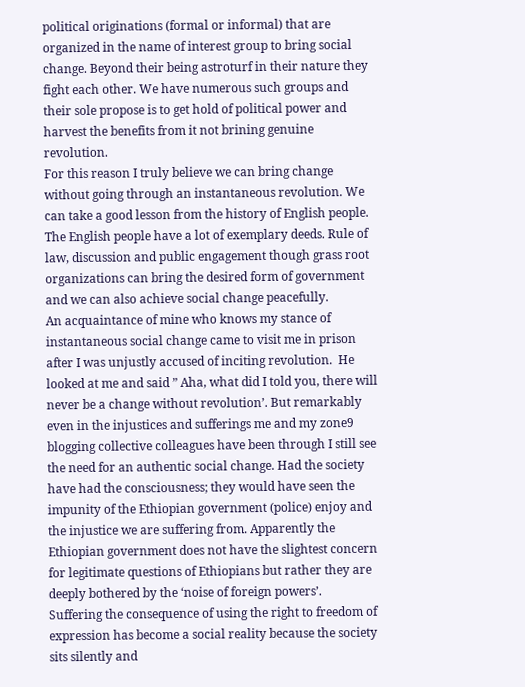political originations (formal or informal) that are organized in the name of interest group to bring social change. Beyond their being astroturf in their nature they fight each other. We have numerous such groups and their sole propose is to get hold of political power and harvest the benefits from it not brining genuine revolution.
For this reason I truly believe we can bring change without going through an instantaneous revolution. We can take a good lesson from the history of English people. The English people have a lot of exemplary deeds. Rule of law, discussion and public engagement though grass root organizations can bring the desired form of government and we can also achieve social change peacefully.
An acquaintance of mine who knows my stance of instantaneous social change came to visit me in prison after I was unjustly accused of inciting revolution.  He looked at me and said ” Aha, what did I told you, there will never be a change without revolution’. But remarkably even in the injustices and sufferings me and my zone9 blogging collective colleagues have been through I still see the need for an authentic social change. Had the society have had the consciousness; they would have seen the impunity of the Ethiopian government (police) enjoy and the injustice we are suffering from. Apparently the Ethiopian government does not have the slightest concern for legitimate questions of Ethiopians but rather they are deeply bothered by the ‘noise of foreign powers’.   Suffering the consequence of using the right to freedom of expression has become a social reality because the society sits silently and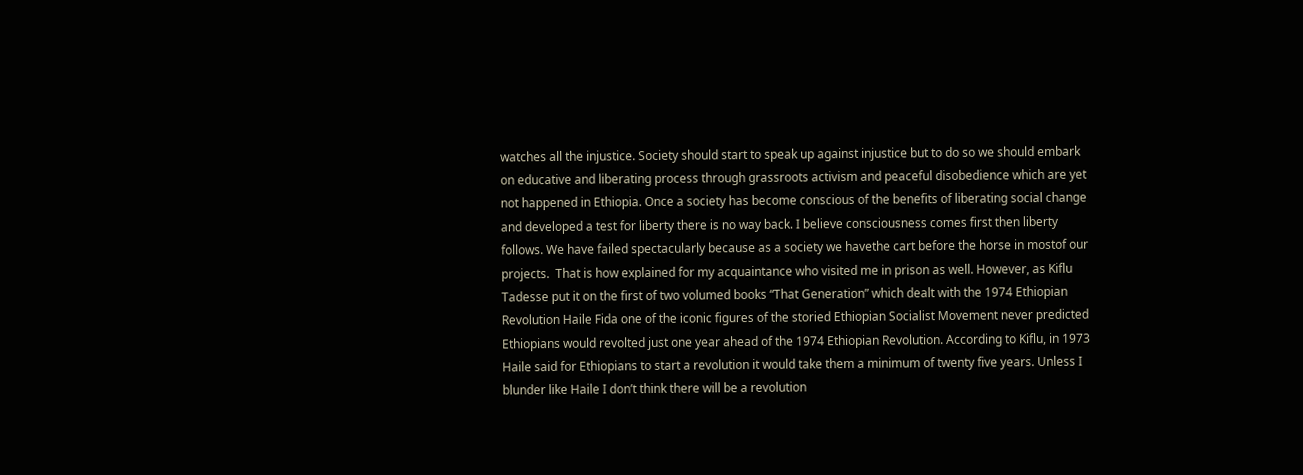watches all the injustice. Society should start to speak up against injustice but to do so we should embark on educative and liberating process through grassroots activism and peaceful disobedience which are yet not happened in Ethiopia. Once a society has become conscious of the benefits of liberating social change and developed a test for liberty there is no way back. I believe consciousness comes first then liberty follows. We have failed spectacularly because as a society we havethe cart before the horse in mostof our projects.  That is how explained for my acquaintance who visited me in prison as well. However, as Kiflu Tadesse put it on the first of two volumed books “That Generation” which dealt with the 1974 Ethiopian Revolution Haile Fida one of the iconic figures of the storied Ethiopian Socialist Movement never predicted Ethiopians would revolted just one year ahead of the 1974 Ethiopian Revolution. According to Kiflu, in 1973 Haile said for Ethiopians to start a revolution it would take them a minimum of twenty five years. Unless I blunder like Haile I don’t think there will be a revolution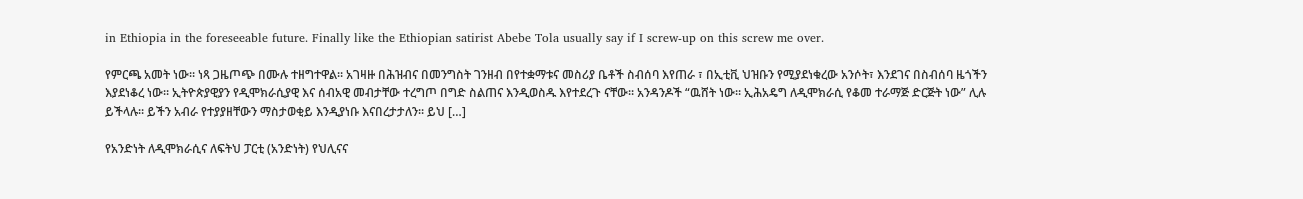in Ethiopia in the foreseeable future. Finally like the Ethiopian satirist Abebe Tola usually say if I screw-up on this screw me over.

የምርጫ አመት ነው። ነጻ ጋዜጦጭ በሙሉ ተዘግተዋል። አገዛዙ በሕዝብና በመንግስት ገንዘብ በየተቋማቱና መስሪያ ቤቶች ስብሰባ እየጠራ ፣ በኢቲቪ ህዝቡን የሚያደነቁረው አንሶት፣ እንደገና በስብሰባ ዜጎችን እያደነቆረ ነው። ኢትዮጵያዊያን የዲሞክራሲያዊ እና ሰብአዊ መብታቸው ተረግጦ በግድ ስልጠና እንዲወስዱ እየተደረጉ ናቸው። አንዳንዶች “ዉሸት ነው። ኢሕአዴግ ለዲሞክራሲ የቆመ ተራማጅ ድርጅት ነው” ሊሉ ይችላሉ። ይችን አብራ የተያያዘቸውን ማስታወቂይ እንዲያነቡ እናበረታታለን። ይህ […]

የአንድነት ለዲሞክራሲና ለፍትህ ፓርቲ (አንድነት) የህሊናና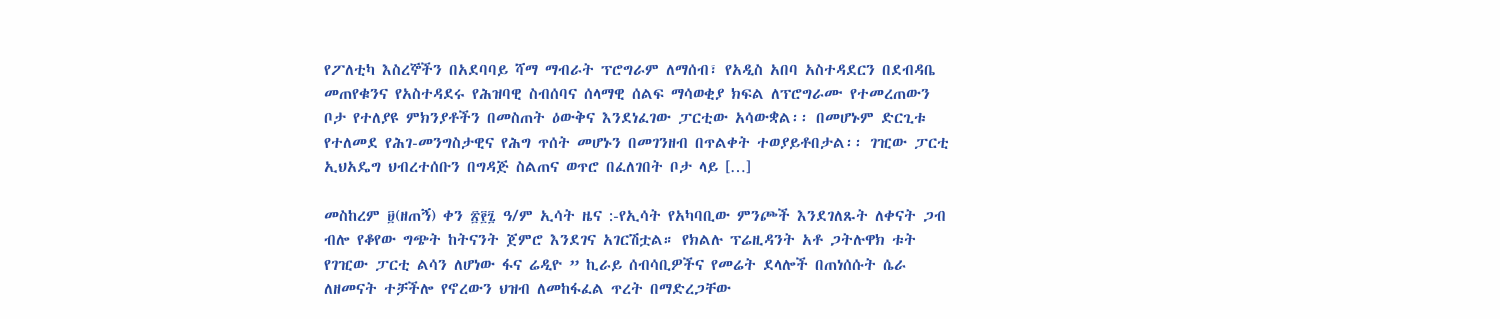የፖለቲካ እስረኞችን በአደባባይ ሻማ ማብራት ፕሮግራም ለማሰብ፣ የአዲስ አበባ አስተዳደርን በደብዳቤ መጠየቁንና የአስተዳደሩ የሕዝባዊ ስብሰባና ሰላማዊ ሰልፍ ማሳወቂያ ክፍል ለፕሮግራሙ የተመረጠውን ቦታ የተለያዩ ምክንያቶችን በመስጠት ዕውቅና እንደነፈገው ፓርቲው አሳውቋል፡፡ በመሆኑም ድርጊቱ የተለመደ የሕገ-መንግስታዊና የሕግ ጥሰት መሆኑን በመገንዘብ በጥልቀት ተወያይቶበታል፡፡ ገዢው ፓርቲ ኢህአዴግ ህብረተሰቡን በግዳጅ ስልጠና ወጥሮ በፈለገበት ቦታ ላይ […]

መስከረም ፱(ዘጠኝ) ቀን ፳፻፯ ዓ/ም ኢሳት ዜና :-የኢሳት የአካባቢው ምንጮች እንደገለጹት ለቀናት ጋብ ብሎ የቆየው ግጭት ከትናንት ጀምሮ እንደገና አገርሽቷል። የክልሉ ፕሬዚዳንት አቶ ጋትሉዋክ ቱት የገዢው ፓርቲ ልሳን ለሆነው ፋና ሬዲዮ ” ኪራይ ሰብሳቢዎችና የመሬት ደላሎች በጠነሰሱት ሴራ ለዘመናት ተቻችሎ የኖረውን ህዝብ ለመከፋፈል ጥረት በማድረጋቸው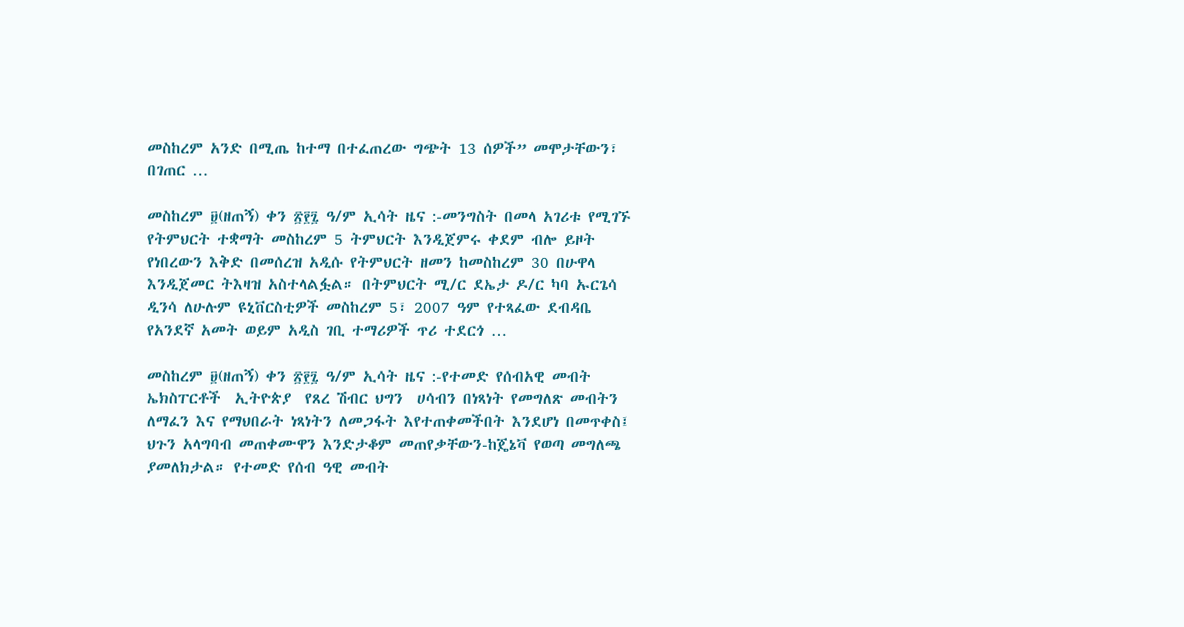መስከረም አንድ በሚጤ ከተማ በተፈጠረው ግጭት 13 ሰዎች” መሞታቸውን፣ በገጠር …

መስከረም ፱(ዘጠኝ) ቀን ፳፻፯ ዓ/ም ኢሳት ዜና :-መንግስት በመላ አገሪቱ የሚገኙ የትምህርት ተቋማት መስከረም 5 ትምህርት እንዲጀምሩ ቀደም ብሎ ይዞት የነበረውን እቅድ በመሰረዝ አዲሱ የትምህርት ዘመን ከመስከረም 30 በሁዋላ እንዲጀመር ትእዛዝ አስተላልፏል። በትምህርት ሚ/ር ደኤታ ዶ/ር ካባ ኡርጌሳ ዲንሳ ለሁሉም ዩኒቨርስቲዎች መስከረም 5፣ 2007 ዓም የተጻፈው ደብዳቤ   የአንደኛ አመት ወይም አዲስ ገቢ ተማሪዎች ጥሪ ተደርጎ …

መስከረም ፱(ዘጠኝ) ቀን ፳፻፯ ዓ/ም ኢሳት ዜና :-የተመድ የሰብአዊ መብት  ኤክስፐርቶች  ኢትዮጵያ  የጸረ ሽብር ህግን  ሀሳብን በነጻነት የመግለጽ መብትን ለማፈን እና የማህበራት ነጻነትን ለመጋፋት እየተጠቀመችበት እንደሆነ በመጥቀስ፤ ህጉን አላግባብ መጠቀሙዋን እንድታቆም መጠየቃቸውን-ከጄኔቫ የወጣ መግለጫ ያመለክታል። የተመድ የሰብ ዓዊ መብት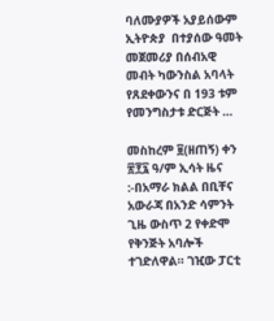ባለሙያዎች አያይሰውም ኢትዮጵያ  በተያሰው ዓመት መጀመሪያ በሰብአዊ መብት ካውንስል አባላት የጸደቀውንና በ 193 ቱም የመንግስታቱ ድርጅት …

መስከረም ፱(ዘጠኝ) ቀን ፳፻፯ ዓ/ም ኢሳት ዜና :-በአማራ ክልል በቢቸና አውራጃ በአንድ ሳምንት ጊዜ ውስጥ 2 የቀድሞ የቅንጅት አባሎች ተገድለዋል። ገዢው ፓርቲ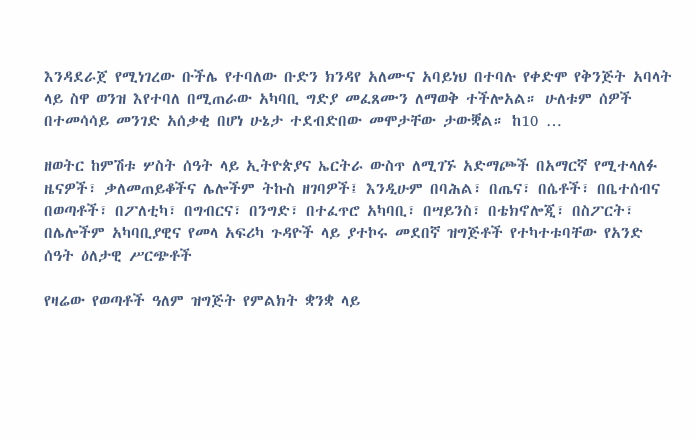እንዳደራጀ የሚነገረው ቡችሌ የተባለው ቡድን ክንዳየ አለሙና አባይነህ በተባሉ የቀድሞ የቅንጅት አባላት ላይ ስዋ ወንዝ እየተባለ በሚጠራው አካባቢ ግድያ መፈጸሙን ለማወቅ ተችሎአል። ሁለቱም ሰዎች በተመሳሳይ መንገድ አሰቃቂ በሆነ ሁኔታ ተደብድበው መሞታቸው ታውቛል። ከ10 …

ዘወትር ከምሽቱ ሦስት ሰዓት ላይ ኢትዮጵያና ኤርትራ ውስጥ ለሚገኙ አድማጮች በአማርኛ የሚተላለፉ ዜናዎች፣ ቃለመጠይቆችና ሌሎችም ትኩስ ዘገባዎች፤ እንዲሁም በባሕል፣ በጤና፣ በሴቶች፣ በቤተሰብና በወጣቶች፣ በፖለቲካ፣ በግብርና፣ በንግድ፣ በተፈጥሮ አካባቢ፣ በሣይንስ፣ በቴክኖሎጂ፣ በስፖርት፣ በሌሎችም አካባቢያዊና የመላ አፍሪካ ጉዳዮች ላይ ያተኮሩ መደበኛ ዝግጅቶች የተካተቱባቸው የአንድ ሰዓት ዕለታዊ ሥርጭቶች

የዛሬው የወጣቶች ዓለም ዝግጅት የምልክት ቋንቋ ላይ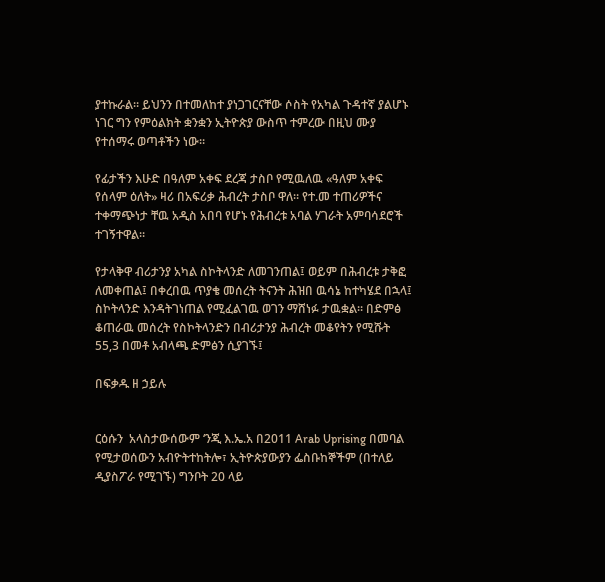ያተኩራል። ይህንን በተመለከተ ያነጋገርናቸው ሶስት የአካል ጉዳተኛ ያልሆኑ ነገር ግን የምዕልክት ቋንቋን ኢትዮጵያ ውስጥ ተምረው በዚህ ሙያ የተሰማሩ ወጣቶችን ነው።

የፊታችን እሁድ በዓለም አቀፍ ደረጃ ታስቦ የሚዉለዉ «ዓለም አቀፍ የሰላም ዕለት» ዛሪ በአፍሪቃ ሕብረት ታስቦ ዋለ። የተ.መ ተጠሪዎችና ተቀማጭነታ ቸዉ አዲስ አበባ የሆኑ የሕብረቱ አባል ሃገራት አምባሳደሮች ተገኝተዋል።

የታላቅዋ ብሪታንያ አካል ስኮትላንድ ለመገንጠል፤ ወይም በሕብረቱ ታቅፎ ለመቀጠል፤ በቀረበዉ ጥያቄ መሰረት ትናንት ሕዝበ ዉሳኔ ከተካሄደ በኋላ፤ ስኮትላንድ እንዳትገነጠል የሚፈልገዉ ወገን ማሸነፉ ታዉቋል። በድምፅ ቆጠራዉ መሰረት የስኮትላንድን በብሪታንያ ሕብረት መቆየትን የሚሹት 55,3 በመቶ አብላጫ ድምፅን ሲያገኙ፤

በፍቃዱ ዘ ኃይሉ


ርዕሱን  አላስታውሰውም ‘ንጂ እ.ኤ.አ በ2011 Arab Uprising በመባል የሚታወሰውን አብዮትተከትሎ፣ ኢትዮጵያውያን ፌስቡከኞችም (በተለይ ዲያስፖራ የሚገኙ) ግንቦት 20 ላይ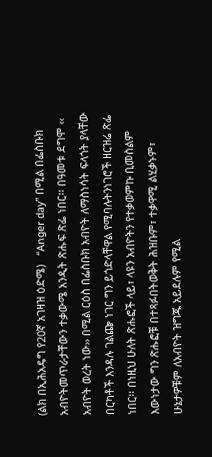(ልክ በኢሕአዴግ የ20ኛ አገዛዝ ዕድሜ)   “Anger day” በሚል በፌስቡክ አብዮትመጥራታቸውን ተቃውሜ አንዲት ጽሑፍ ጽፌ ነበር፡፡ በዓመቱ ደግሞ ‹‹ አብዮት ወረት ነው›› በሚል ርዕስ በፌስቡክ አብዮት ለማስነሳት ፍላጎት ያላቸው በርካቶች እንዳሉ ገልጬ ነገር ግን ይጎድላቸዋል የሚባሉትንነገሮች ዘርዝሬ ጽፌ ነበር፡፡ በነዚህ ሁለት ጽሑፎች ላይ፣ ላዩን አብዮትን የተቃወምኩ ቢመስልም እውነታው ግን ጽሑፎቹ በተጻፉበትወቅት ሕዝቡም፣ ተቃዋሚ ልሂቃኑም፣ ሁኔታዎቹም ለአብዮት ዝግጁ አይደሉም የሚል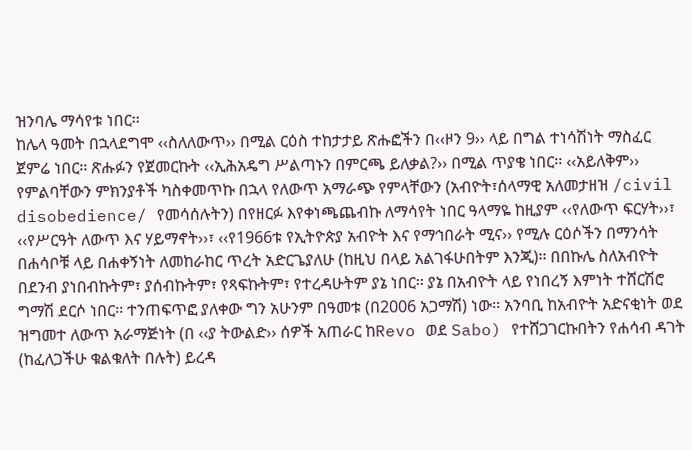ዝንባሌ ማሳየቱ ነበር፡፡
ከሌላ ዓመት በኋላደግሞ ‹‹ስለለውጥ›› በሚል ርዕስ ተከታታይ ጽሑፎችን በ‹‹ዞን 9›› ላይ በግል ተነሳሽነት ማስፈር ጀምሬ ነበር፡፡ ጽሑፉን የጀመርኩት ‹‹ኢሕአዴግ ሥልጣኑን በምርጫ ይለቃል?›› በሚል ጥያቄ ነበር፡፡ ‹‹አይለቅም›› የምልባቸውን ምክንያቶች ካስቀመጥኩ በኋላ የለውጥ አማራጭ የምላቸውን (አብዮት፣ሰላማዊ አለመታዘዝ /civil disobedience/ የመሳሰሉትን) በየዘርፉ እየቀነጫጨብኩ ለማሳየት ነበር ዓላማዬ ከዚያም ‹‹የለውጥ ፍርሃት››፣ ‹‹የሥርዓት ለውጥ እና ሃይማኖት››፣ ‹‹የ1966ቱ የኢትዮጵያ አብዮት እና የማኅበራት ሚና›› የሚሉ ርዕሶችን በማንሳት በሐሳቦቹ ላይ በሐቀኝነት ለመከራከር ጥረት አድርጌያለሁ (ከዚህ በላይ አልገፋሁበትም እንጂ)፡፡ በበኩሌ ስለአብዮት በደንብ ያነበብኩትም፣ ያሰብኩትም፣ የጻፍኩትም፣ የተረዳሁትም ያኔ ነበር፡፡ ያኔ በአብዮት ላይ የነበረኝ እምነት ተሸርሽሮ ግማሽ ደርሶ ነበር፡፡ ተንጠፍጥፎ ያለቀው ግን አሁንም በዓመቱ (በ2006 አጋማሽ) ነው፡፡ አንባቢ ከአብዮት አድናቂነት ወደ ዝግመተ ለውጥ አራማጅነት (በ ‹‹ያ ትውልድ›› ሰዎች አጠራር ከRevo ወደ Sabo) የተሸጋገርኩበትን የሐሳብ ዳገት (ከፈለጋችሁ ቁልቁለት በሉት) ይረዳ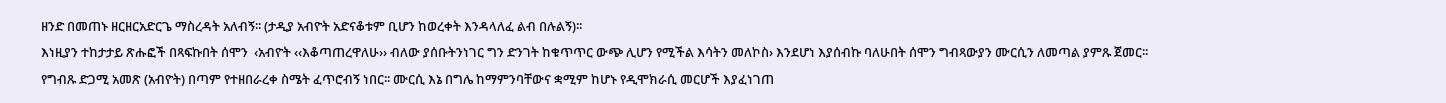ዘንድ በመጠኑ ዘርዘርአድርጌ ማስረዳት አለብኝ፡፡ (ታዲያ አብዮት አድናቆቱም ቢሆን ከወረቀት እንዳላለፈ ልብ በሉልኝ)፡፡
እነዚያን ተከታታይ ጽሑፎች በጻፍኩበት ሰሞን  ‹አብዮት ‹‹እቆጣጠረዋለሁ›› ብለው ያሰቡትንነገር ግን ድንገት ከቁጥጥር ውጭ ሊሆን የሚችል እሳትን መለኮስ› እንደሆነ እያሰብኩ ባለሁበት ሰሞን ግብጻውያን ሙርሲን ለመጣል ያምጹ ጀመር፡፡ የግብጹ ድጋሚ አመጽ (አብዮት) በጣም የተዘበራረቀ ስሜት ፈጥሮብኝ ነበር፡፡ ሙርሲ እኔ በግሌ ከማምንባቸውና ቋሚም ከሆኑ የዲሞክራሲ መርሆች እያፈነገጠ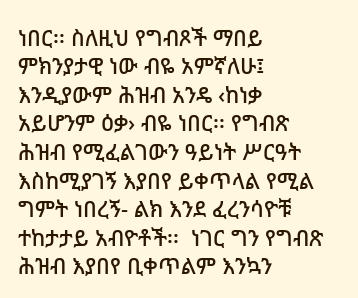ነበር፡፡ ስለዚህ የግብጾች ማበይ ምክንያታዊ ነው ብዬ አምኛለሁ፤ እንዲያውም ሕዝብ አንዴ ‹ከነቃ አይሆንም ዕቃ› ብዬ ነበር፡፡ የግብጽ ሕዝብ የሚፈልገውን ዓይነት ሥርዓት እስከሚያገኝ እያበየ ይቀጥላል የሚል ግምት ነበረኝ- ልክ እንደ ፈረንሳዮቹ ተከታታይ አብዮቶች፡፡  ነገር ግን የግብጽ ሕዝብ እያበየ ቢቀጥልም እንኳን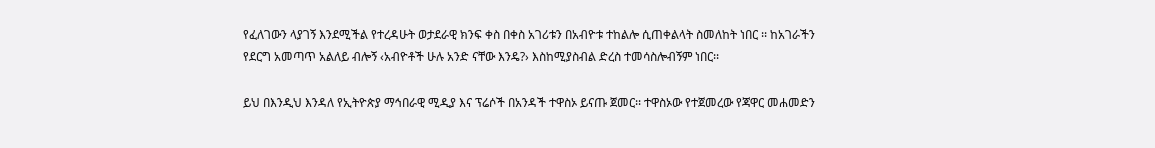የፈለገውን ላያገኝ እንደሚችል የተረዳሁት ወታደራዊ ክንፍ ቀስ በቀስ አገሪቱን በአብዮቱ ተከልሎ ሲጠቀልላት ስመለከት ነበር ፡፡ ከአገራችን የደርግ አመጣጥ አልለይ ብሎኝ ‹አብዮቶች ሁሉ አንድ ናቸው እንዴ?› እስከሚያስብል ድረስ ተመሳስሎብኝም ነበር፡፡

ይህ በእንዲህ እንዳለ የኢትዮጵያ ማኅበራዊ ሚዲያ እና ፕሬሶች በአንዳች ተዋስኦ ይናጡ ጀመር፡፡ ተዋስኦው የተጀመረው የጃዋር መሐመድን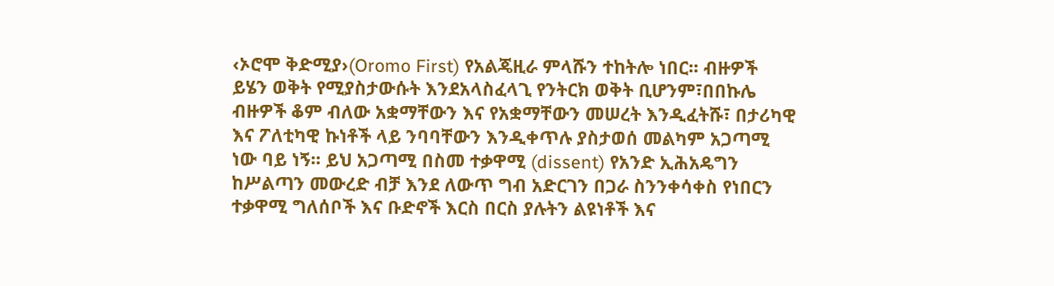‹ኦሮሞ ቅድሚያ›(Oromo First) የአልጄዚራ ምላሹን ተከትሎ ነበር፡፡ ብዙዎች ይሄን ወቅት የሚያስታውሱት እንደአላስፈላጊ የንትርክ ወቅት ቢሆንም፣በበኩሌ ብዙዎች ቆም ብለው አቋማቸውን እና የአቋማቸውን መሠረት እንዲፈትሹ፣ በታሪካዊ እና ፖለቲካዊ ኩነቶች ላይ ንባባቸውን እንዲቀጥሉ ያስታወሰ መልካም አጋጣሚ ነው ባይ ነኝ፡፡ ይህ አጋጣሚ በስመ ተቃዋሚ (dissent) የአንድ ኢሕአዴግን ከሥልጣን መውረድ ብቻ እንደ ለውጥ ግብ አድርገን በጋራ ስንንቀሳቀስ የነበርን ተቃዋሚ ግለሰቦች እና ቡድኖች እርስ በርስ ያሉትን ልዩነቶች እና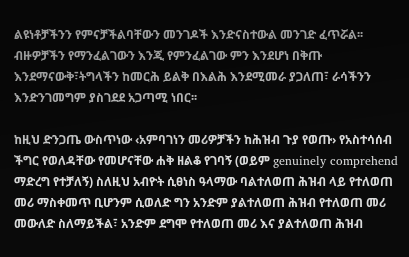ልዩነቶቻችንን የምናቻችልባቸውን መንገዶች እንድናስተውል መንገድ ፈጥሯል፡፡ ብዙዎቻችን የማንፈልገውን እንጂ የምንፈልገው ምን እንደሆነ በቅጡ እንደማናውቅ፣ትግላችን ከመርሕ ይልቅ በእልሕ እንደሚመራ ያጋለጠ፣ ራሳችንን እንድንገመግም ያስገደደ አጋጣሚ ነበር፡፡

ከዚህ ድንጋጤ ውስጥነው ‹አምባገነን መሪዎቻችን ከሕዝብ ጉያ የወጡ› የአስተሳሰብ ችግር የወለዳቸው የመሆናቸው ሐቅ ዘልቆ የገባኝ (ወይም genuinely comprehend ማድረግ የተቻለኝ) ስለዚህ አብዮት ሲፀነስ ዓላማው ባልተለወጠ ሕዝብ ላይ የተለወጠ መሪ ማስቀመጥ ቢሆንም ሲወለድ ግን አንድም ያልተለወጠ ሕዝብ የተለወጠ መሪ መውለድ ስለማይችል፣ አንድም ደግሞ የተለወጠ መሪ እና ያልተለወጠ ሕዝብ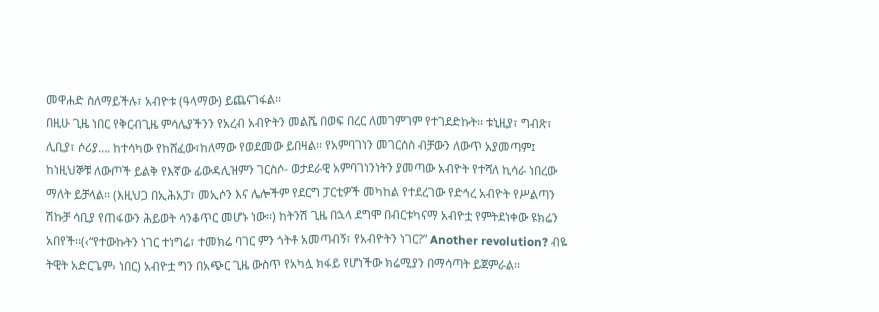መዋሐድ ስለማይችሉ፣ አብዮቱ (ዓላማው) ይጨናገፋል፡፡
በዚሁ ጊዜ ነበር የቅርብጊዜ ምሳሌያችንን የአረብ አብዮትን መልሼ በወፍ በረር ለመገምገም የተገደድኩት፡፡ ቱኒዚያ፣ ግብጽ፣ ሊቢያ፣ ሶሪያ…. ከተሳካው የከሸፈው፣ከለማው የወደመው ይበዛል፡፡ የአምባገነን መገርሰስ ብቻውን ለውጥ አያመጣም፤ ከነዚህኞቹ ለውጦች ይልቅ የእኛው ፊውዳሊዝምን ገርስሶ- ወታደራዊ አምባገነንነትን ያመጣው አብዮት የተሻለ ኪሳራ ነበረው ማለት ይቻላል፡፡ (እዚህጋ በኢሕአፓ፣ መኢሶን እና ሌሎችም የደርግ ፓርቲዎች መካከል የተደረገው የድኅረ አብዮት የሥልጣን ሽኩቻ ሳቢያ የጠፋውን ሕይወት ሳንቆጥር መሆኑ ነው፡፡) ከትንሽ ጊዜ በኋላ ደግሞ በብርቱካናማ አብዮቷ የምትደነቀው ዩክሬን አበየች፡፡(‹“የተውኩትን ነገር ተነግሬ፣ ተመክሬ ባገር ምን ጎትቶ አመጣብኝ፣ የአብዮትን ነገር?” Another revolution? ብዬ ትዊት አድርጌም› ነበር) አብዮቷ ግን በአጭር ጊዜ ውስጥ የአካሏ ክፋይ የሆነችው ክሬሚያን በማሳጣት ይጀምራል፡፡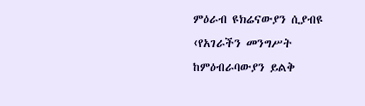ምዕራብ ዩክሬናውያን ሲያብዩ ‹የአገራችን መንግሥት ከምዕብራባውያን ይልቅ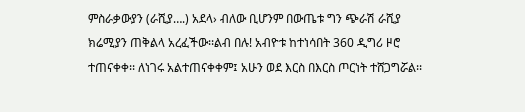ምስራቃውያን (ራሺያ….) አደላ› ብለው ቢሆንም በውጤቱ ግን ጭራሽ ራሺያ ክሬሚያን ጠቅልላ አረፈችው፡፡ልብ በሉ! አብዮቱ ከተነሳበት 360 ዲግሪ ዞሮ ተጠናቀቀ፡፡ ለነገሩ አልተጠናቀቀም፤ አሁን ወደ እርስ በእርስ ጦርነት ተሸጋግሯል፡፡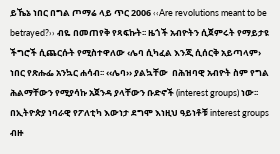ይኼኔ ነበር በግል ጦማሬ ላይ ጥር 2006 ‹‹Are revolutions meant to be betrayed?›› ብዬ በመጠየቅ የጻፍኩት፡፡ ዜጎች አብዮትን ሲጀምሩት የማይታዩ ችግሮች ሲጨርሱት የሚስተዋለው ‹ሌባ ሲካፈል እንጂ ሲሰርቅ አይጣላም› ነበር የጽሑፌ አንኳር ሐሳብ፡፡ ‹‹ሌባ›› ያልኳቸው  በሕዝባዊ አብዮት ስም የግል ሕልማቸውን የሚያሳኩ አጀንዳ ያላቸውን ቡድኖች (interest groups) ነው፡፡ በኢትዮጵያ ነባራዊ የፖለቲካ እውነታ ደግሞ እነዚህ ዓይነቶቹ interest groups ብዙ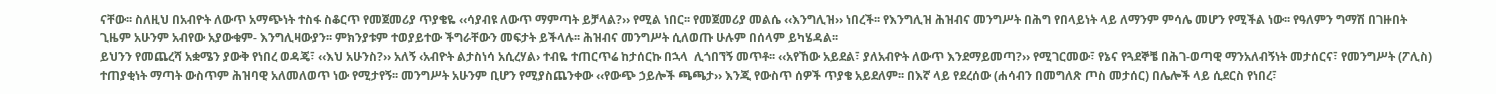ናቸው፡፡ ስለዚህ በአብዮት ለውጥ አማጭነት ተስፋ ስቆርጥ የመጀመሪያ ጥያቄዬ ‹‹ሳያብዩ ለውጥ ማምጣት ይቻላል?›› የሚል ነበር፡፡ የመጀመሪያ መልሴ ‹‹እንግሊዝ›› ነበረች፡፡ የእንግሊዝ ሕዝብና መንግሥት በሕግ የበላይነት ላይ ለማንም ምሳሌ መሆን የሚችል ነው፡፡ የዓለምን ግማሽ በገዙበት ጊዜም አሁንም አብየው አያውቁም- እንግሊዛውያን፡፡ ምክንያቱም ተወያይተው ችግራቸውን መፍታት ይችላሉ፡፡ ሕዝብና መንግሥት ሲለወጡ ሁሉም በሰላም ይካሄዳል፡፡
ይህንን የመጨረሻ አቋሜን ያውቅ የነበረ ወዳጄ፣ ‹‹እህ አሁንስ?›› አለኝ ‹አብዮት ልታስነሳ አሲረሃል› ተብዬ ተጠርጥሬ ከታሰርኩ በኋላ  ሊጎበኘኝ መጥቶ፡፡ ‹‹አየኸው አይደል፣ ያለአብዮት ለውጥ እንደማይመጣ?›› የሚገርመው፣ የኔና የጓደኞቼ በሕገ-ወጣዊ ማንአለብኝነት መታሰርና፣ የመንግሥት (ፖሊስ) ተጠያቂነት ማጣት ውስጥም ሕዝባዊ አለመለወጥ ነው የሚታየኝ፡፡ መንግሥት አሁንም ቢሆን የሚያስጨንቀው ‹‹የውጭ ኃይሎች ጫጫታ›› እንጂ የውስጥ ሰዎች ጥያቄ አይደለም፡፡ በእኛ ላይ የደረሰው (ሐሳብን በመግለጽ ጦስ መታሰር) በሌሎች ላይ ሲደርስ የነበረ፣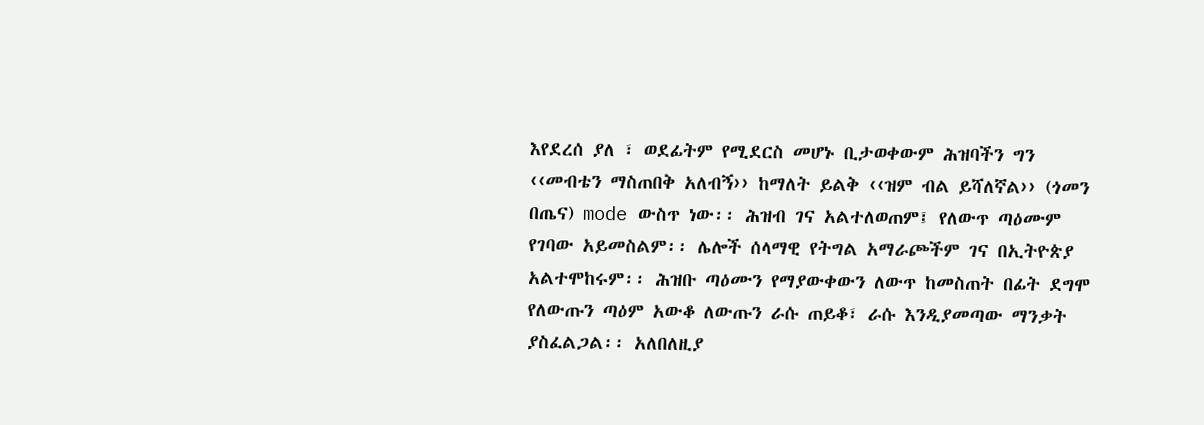እየደረሰ ያለ ፣ ወደፊትም የሚደርስ መሆኑ ቢታወቀውም ሕዝባችን ግን ‹‹መብቴን ማስጠበቅ አለብኝ›› ከማለት ይልቅ ‹‹ዝም ብል ይሻለኛል›› (ጎመን በጤና) mode ውስጥ ነው፡፡ ሕዝብ ገና አልተለወጠም፤ የለውጥ ጣዕሙም የገባው አይመስልም፡፡ ሌሎች ሰላማዊ የትግል አማራጮችም ገና በኢትዮጵያ አልተሞከሩም፡፡ ሕዝቡ ጣዕሙን የማያውቀውን ለውጥ ከመስጠት በፊት ደግሞ የለውጡን ጣዕም አውቆ ለውጡን ራሱ ጠይቆ፣ ራሱ እንዲያመጣው ማንቃት ያስፈልጋል፡፡ አለበለዚያ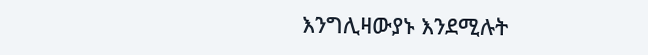እንግሊዛውያኑ እንደሚሉት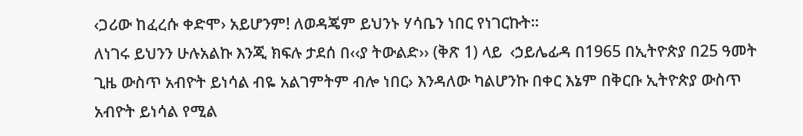‹ጋሪው ከፈረሱ ቀድሞ› አይሆንም! ለወዳጄም ይህንኑ ሃሳቤን ነበር የነገርኩት፡፡
ለነገሩ ይህንን ሁሉአልኩ እንጂ ክፍሉ ታደሰ በ‹‹ያ ትውልድ›› (ቅጽ 1) ላይ  ‹ኃይሌፊዳ በ1965 በኢትዮጵያ በ25 ዓመት ጊዜ ውስጥ አብዮት ይነሳል ብዬ አልገምትም ብሎ ነበር› እንዳለው ካልሆንኩ በቀር እኔም በቅርቡ ኢትዮጵያ ውስጥ አብዮት ይነሳል የሚል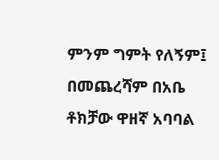ምንም ግምት የለኝም፤ በመጨረሻም በአቤ ቶክቻው ዋዘኛ አባባል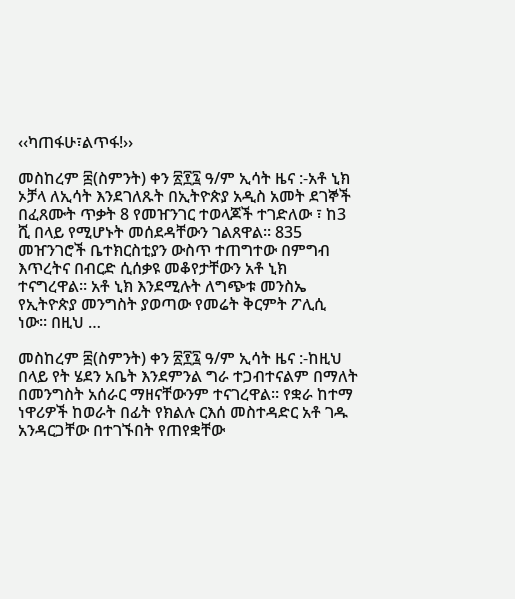‹‹ካጠፋሁ፣ልጥፋ!››

መስከረም ፰(ስምንት) ቀን ፳፻፯ ዓ/ም ኢሳት ዜና :-አቶ ኒክ ኦቻላ ለኢሳት እንደገለጹት በኢትዮጵያ አዲስ አመት ደገኞች በፈጸሙት ጥቃት 8 የመዠንገር ተወላጆች ተገድለው ፣ ከ3 ሺ በላይ የሚሆኑት መሰደዳቸውን ገልጸዋል። 835 መዠንገሮች ቤተክርስቲያን ውስጥ ተጠግተው በምግብ እጥረትና በብርድ ሲሰቃዩ መቆየታቸውን አቶ ኒክ ተናግረዋል። አቶ ኒክ እንደሚሉት ለግጭቱ መንስኤ የኢትዮጵያ መንግስት ያወጣው የመሬት ቅርምት ፖሊሲ ነው። በዚህ …

መስከረም ፰(ስምንት) ቀን ፳፻፯ ዓ/ም ኢሳት ዜና :-ከዚህ በላይ የት ሄደን አቤት እንደምንል ግራ ተጋብተናልም በማለት በመንግስት አሰራር ማዘናቸውንም ተናገረዋል፡፡ የቋራ ከተማ ነዋሪዎች ከወራት በፊት የክልሉ ርእሰ መስተዳድር አቶ ገዱ አንዳርጋቸው በተገኙበት የጠየቋቸው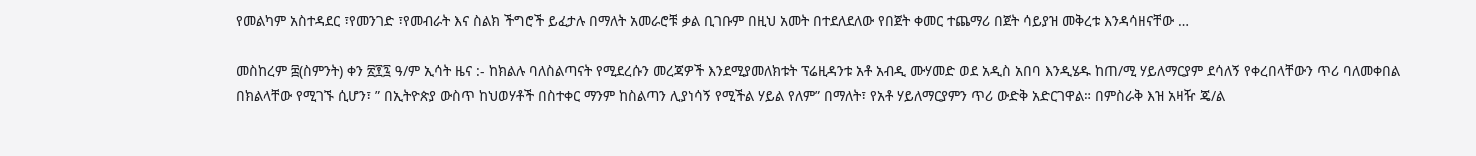የመልካም አስተዳደር ፣የመንገድ ፣የመብራት እና ስልክ ችግሮች ይፈታሉ በማለት አመራሮቹ ቃል ቢገቡም በዚህ አመት በተደለደለው የበጀት ቀመር ተጨማሪ በጀት ሳይያዝ መቅረቱ እንዳሳዘናቸው …

መስከረም ፰(ስምንት) ቀን ፳፻፯ ዓ/ም ኢሳት ዜና :- ከክልሉ ባለስልጣናት የሚደረሱን መረጃዎች እንደሚያመለክቱት ፕሬዚዳንቱ አቶ አብዲ ሙሃመድ ወደ አዲስ አበባ እንዲሄዱ ከጠ/ሚ ሃይለማርያም ደሳለኝ የቀረበላቸውን ጥሪ ባለመቀበል በክልላቸው የሚገኙ ሲሆን፣ ” በኢትዮጵያ ውስጥ ከህወሃቶች በስተቀር ማንም ከስልጣን ሊያነሳኝ የሚችል ሃይል የለም” በማለት፣ የአቶ ሃይለማርያምን ጥሪ ውድቅ አድርገዋል። በምስራቅ እዝ አዛዥ ጄ/ል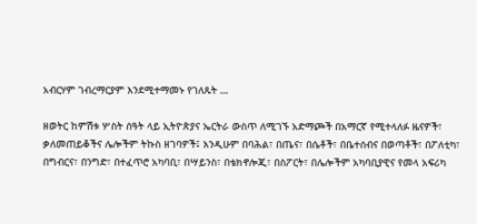አብርሃም ገብረማርያም እንደሚተማመኑ የገለጹት …

ዘወትር ከምሽቱ ሦስት ሰዓት ላይ ኢትዮጵያና ኤርትራ ውስጥ ለሚገኙ አድማጮች በአማርኛ የሚተላለፉ ዜናዎች፣ ቃለመጠይቆችና ሌሎችም ትኩስ ዘገባዎች፤ እንዲሁም በባሕል፣ በጤና፣ በሴቶች፣ በቤተሰብና በወጣቶች፣ በፖለቲካ፣ በግብርና፣ በንግድ፣ በተፈጥሮ አካባቢ፣ በሣይንስ፣ በቴክኖሎጂ፣ በስፖርት፣ በሌሎችም አካባቢያዊና የመላ አፍሪካ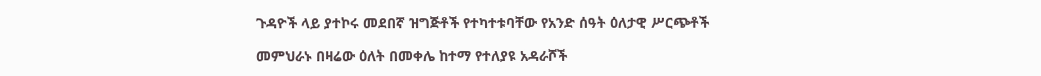ጉዳዮች ላይ ያተኮሩ መደበኛ ዝግጅቶች የተካተቱባቸው የአንድ ሰዓት ዕለታዊ ሥርጭቶች

መምህራኑ በዛሬው ዕለት በመቀሌ ከተማ የተለያዩ አዳራሾች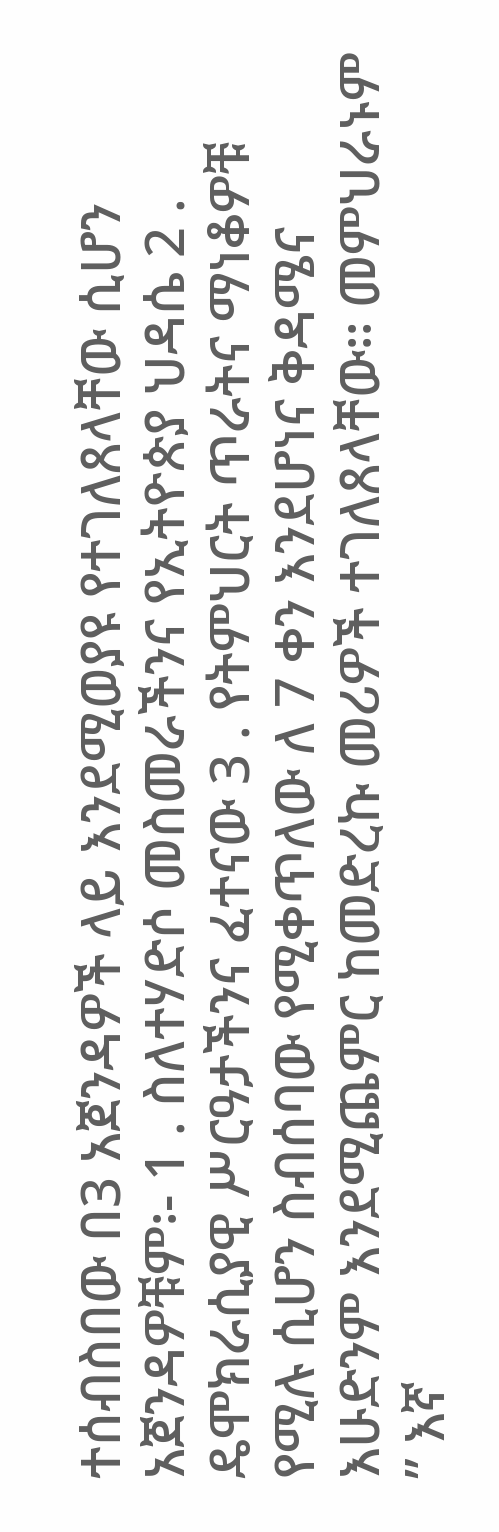ተሰብስበው በ3 አጀንዳዎች ላይ እንደሚወያዩ የተገለጸላቸው ሲሆን አጀንዳዎቹም፡- 1 . ስለተሃድሶ መስመራችንና የኢትዮጵያ ህዳሴ 2 . ዴሞክራሲያዊ ሥርዓታችንና ፈተናው 3 . የትምህርት ጥራትና ማነቆዎቹ የሚሉ ሲሆን ስብሰባው የሚቀጥለው ለ 7 ቀን እንደሆነና ቅዳሜና እሁድንም እንደሚጨምር ከመድረኩ መሪዎች ተገለጸላቸው፡፡ መምህራኑም ” እኛ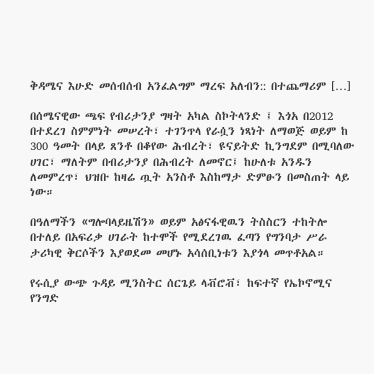ቅዳሜና እሁድ መሰብሰብ አንፈልግም ማረፍ አለብን:: በተጨማሪም […]

በሰሜናዊው ጫፍ የብሪታንያ ግዛት አካል ስኮትላንድ ፤ እጎአ በ2012 በተደረገ ስምምነት መሠረት፣ ተገንጥላ የራሷን ነጻነት ለማወጅ ወይም ከ 300 ዓመት በላይ ጸንቶ በቆየው ሕብረት፣ ዩናይትድ ኪንግደም በሚባለው ሀገር፣ ማለትም በብሪታንያ በሕብረት ለመኖር፤ ከሁለቱ አንዱን ለመምረጥ፣ ህዝቡ ከዛሬ ጧት አንስቶ እስከማታ ድምፁን በመስጠት ላይ ነው።

በዓለማችን «ግሎባላይዜሽን» ወይም አፅናፋዊዉን ትስስርን ተከትሎ በተለይ በአፍሪቃ ሀገራት ከተሞች የሚደረገዉ ፈጣን የግንባታ ሥራ ታሪካዊ ቅርሶችን እያወደመ መሆኑ አሳሰቢነቱን እያጎላ መጥቶአል።

የሩሲያ ውጭ ጉዳይ ሚንስትር ሰርጌይ ላቭሮቭ፣ ከፍተኛ የኤኮኖሚና የንግድ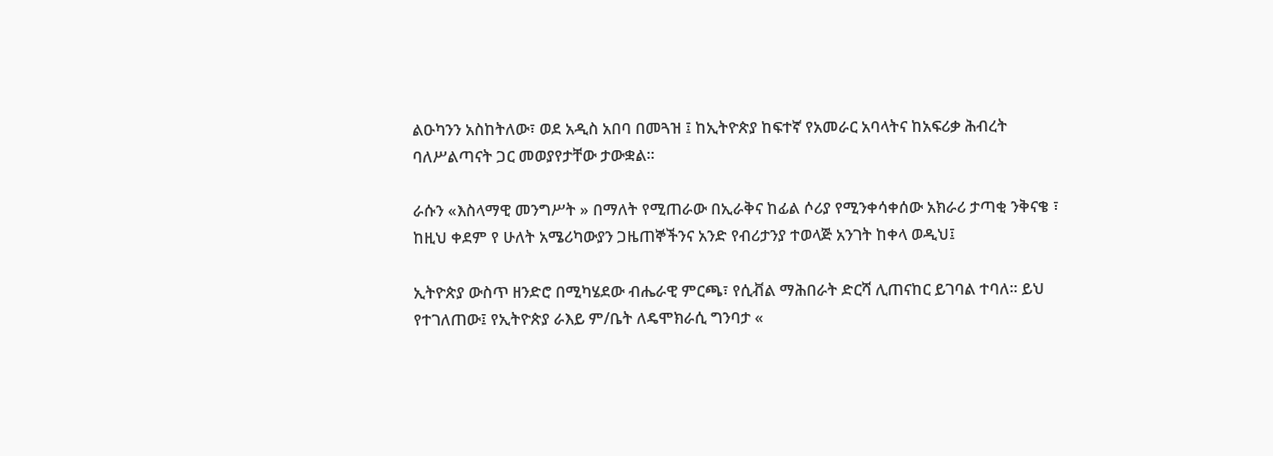ልዑካንን አስከትለው፣ ወደ አዲስ አበባ በመጓዝ ፤ ከኢትዮጵያ ከፍተኛ የአመራር አባላትና ከአፍሪቃ ሕብረት ባለሥልጣናት ጋር መወያየታቸው ታውቋል።

ራሱን «እስላማዊ መንግሥት » በማለት የሚጠራው በኢራቅና ከፊል ሶሪያ የሚንቀሳቀሰው አክራሪ ታጣቂ ንቅናቄ ፣ ከዚህ ቀደም የ ሁለት አሜሪካውያን ጋዜጠኞችንና አንድ የብሪታንያ ተወላጅ አንገት ከቀላ ወዲህ፤

ኢትዮጵያ ውስጥ ዘንድሮ በሚካሄደው ብሔራዊ ምርጫ፣ የሲቭል ማሕበራት ድርሻ ሊጠናከር ይገባል ተባለ። ይህ የተገለጠው፤ የኢትዮጵያ ራእይ ም/ቤት ለዴሞክራሲ ግንባታ «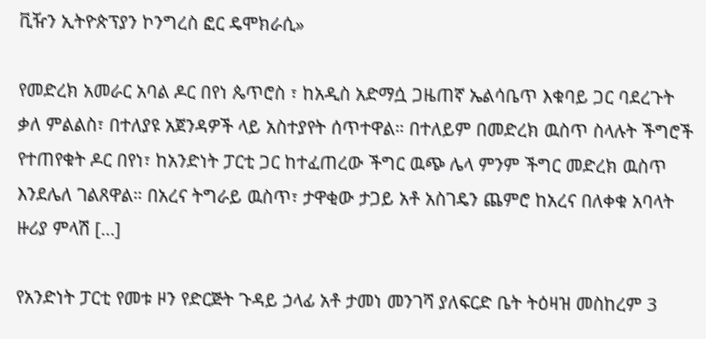ቪዥን ኢትዮጵፕያን ኮንግረስ ፎር ዴሞክራሲ»

የመድረክ አመራር አባል ዶር በየነ ጴጥሮስ ፣ ከአዲስ አድማሷ ጋዜጠኛ ኤልሳቤጥ እቁባይ ጋር ባደረጉት ቃለ ምልልስ፣ በተለያዩ አጀንዳዎች ላይ አስተያየት ሰጥተዋል። በተለይም በመድረክ ዉስጥ ስላሉት ችግሮች የተጠየቁት ዶር በየነ፣ ከአንድነት ፓርቲ ጋር ከተፈጠረው ችግር ዉጭ ሌላ ምንም ችግር መድረክ ዉስጥ እንደሌለ ገልጸዋል። በአረና ትግራይ ዉስጥ፣ ታዋቂው ታጋይ አቶ አስገዴን ጨምሮ ከአረና በለቀቁ አባላት ዙሪያ ምላሽ […]

የአንድነት ፓርቲ የመቱ ዞን የድርጅት ጉዳይ ኃላፊ አቶ ታመነ መንገሻ ያለፍርድ ቤት ትዕዛዝ መስከረም 3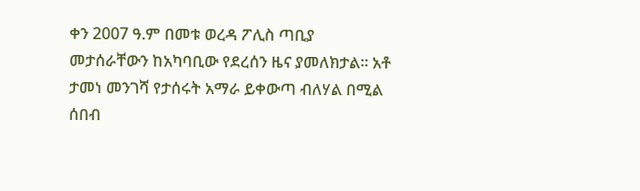ቀን 2007 ዓ.ም በመቱ ወረዳ ፖሊስ ጣቢያ መታሰራቸውን ከአካባቢው የደረሰን ዜና ያመለክታል፡፡ አቶ ታመነ መንገሻ የታሰሩት አማራ ይቀውጣ ብለሃል በሚል ሰበብ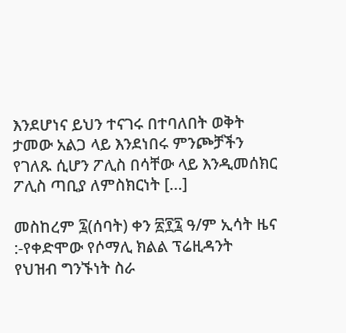እንደሆነና ይህን ተናገሩ በተባለበት ወቅት ታመው አልጋ ላይ እንደነበሩ ምንጮቻችን የገለጹ ሲሆን ፖሊስ በሳቸው ላይ እንዲመሰክር ፖሊስ ጣቢያ ለምስክርነት […]

መስከረም ፯(ሰባት) ቀን ፳፻፯ ዓ/ም ኢሳት ዜና :-የቀድሞው የሶማሊ ክልል ፕሬዚዳንት የህዝብ ግንኙነት ስራ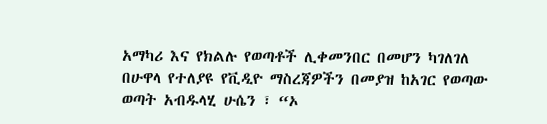አማካሪ እና የክልሉ የወጣቶች ሊቀመንበር በመሆን ካገለገለ በሁዋላ የተለያዩ የቪዲዮ ማስረጃዎችን በመያዝ ከአገር የወጣው ወጣት አብዱላሂ ሁሴን ፣ “ኦ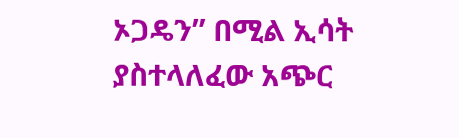ኦጋዴን” በሚል ኢሳት ያስተላለፈው አጭር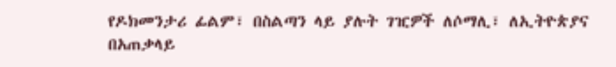የዶክመንታሪ ፊልም፣ በስልጣን ላይ ያሉት ገዢዎች ለሶማሊ፣ ለኢትዮጵያና በአጠቃላይ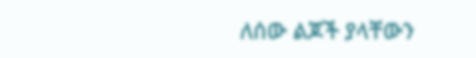ለሰው ልጆች ያላቸውን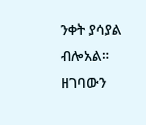ንቀት ያሳያል ብሎአል። ዘገባውን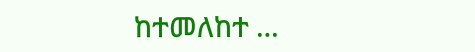ከተመለከተ …